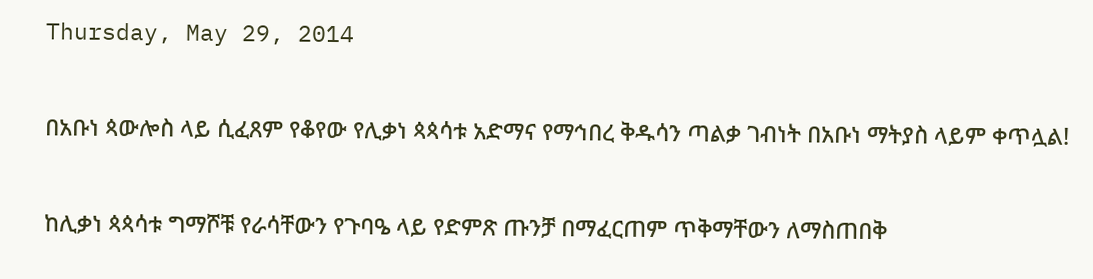Thursday, May 29, 2014

በአቡነ ጳውሎስ ላይ ሲፈጸም የቆየው የሊቃነ ጳጳሳቱ አድማና የማኅበረ ቅዱሳን ጣልቃ ገብነት በአቡነ ማትያስ ላይም ቀጥሏል!

ከሊቃነ ጳጳሳቱ ግማሾቹ የራሳቸውን የጉባዔ ላይ የድምጽ ጡንቻ በማፈርጠም ጥቅማቸውን ለማስጠበቅ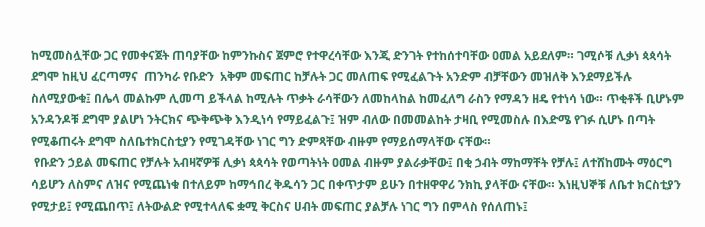ከሚመስሏቸው ጋር የመቀናጀት ጠባያቸው ከምንኩስና ጀምሮ የተዋረሳቸው እንጂ ድንገት የተከሰተባቸው ዐመል አይደለም። ገሚሶቹ ሊቃነ ጳጳሳት ደግሞ ከዚህ ፈርጣማና  ጠንካራ የቡድን  አቅም መፍጠር ከቻሉት ጋር መለጠፍ የሚፈልጉት አንድም ብቻቸውን መዝለቅ እንደማይችሉ ስለሚያውቁ፤ በሌላ መልኩም ሊመጣ ይችላል ከሚሉት ጥቃት ራሳቸውን ለመከላከል ከመፈለግ ራስን የማዳን ዘዴ የተነሳ ነው። ጥቂቶች ቢሆኑም አንዳንዶቹ ደግሞ ያልሆነ ንትርክና ጭቅጭቅ እንዲነሳ የማይፈልጉ፤ ዝም ብለው በመመልከት ታዛቢ የሚመስሉ በእድሜ የገፉ ሲሆኑ በጣት የሚቆጠሩት ደግሞ ስለቤተክርስቲያን የሚገዳቸው ነገር ግን ድምጻቸው ብዙም የማይሰማላቸው ናቸው።
 የቡድን ኃይል መፍጠር የቻሉት አብዛኛዎቹ ሊቃነ ጳጳሳት የወጣትነት ዐመል ብዙም ያልራቃቸው፤ በቂ ኃብት ማከማቸት የቻሉ፤ ለተሸከሙት ማዕርግ ሳይሆን ለስምና ለዝና የሚጨነቁ በተለይም ከማኅበረ ቅዱሳን ጋር በቀጥታም ይሁን በተዘዋዋሪ ንክኪ ያላቸው ናቸው። እነዚህኞቹ ለቤተ ክርስቲያን የሚታይ፤ የሚጨበጥ፤ ለትውልድ የሚተላለፍ ቋሚ ቅርስና ሀብት መፍጠር ያልቻሉ ነገር ግን በምላስ የሰለጠኑ፤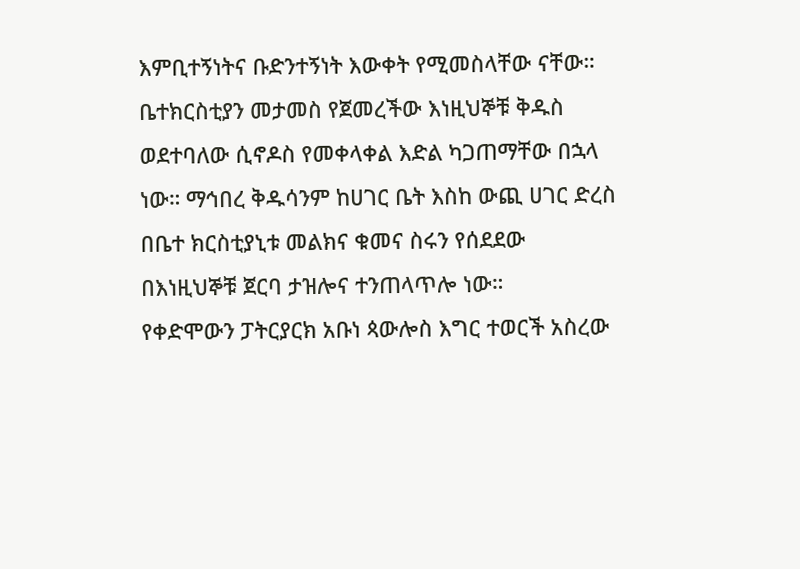እምቢተኝነትና ቡድንተኝነት እውቀት የሚመስላቸው ናቸው። ቤተክርስቲያን መታመስ የጀመረችው እነዚህኞቹ ቅዱስ ወደተባለው ሲኖዶስ የመቀላቀል እድል ካጋጠማቸው በኋላ ነው። ማኅበረ ቅዱሳንም ከሀገር ቤት እስከ ውጪ ሀገር ድረስ በቤተ ክርስቲያኒቱ መልክና ቁመና ስሩን የሰደደው በእነዚህኞቹ ጀርባ ታዝሎና ተንጠላጥሎ ነው።
የቀድሞውን ፓትርያርክ አቡነ ጳውሎስ እግር ተወርች አስረው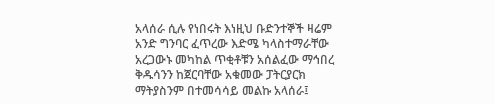አላሰራ ሲሉ የነበሩት እነዚህ ቡድንተኞች ዛሬም አንድ ግንባር ፈጥረው እድሜ ካላስተማራቸው አረጋውኑ መካከል ጥቂቶቹን አሰልፈው ማኅበረ ቅዱሳንን ከጀርባቸው አቁመው ፓትርያርክ ማትያስንም በተመሳሳይ መልኩ አላሰራ፤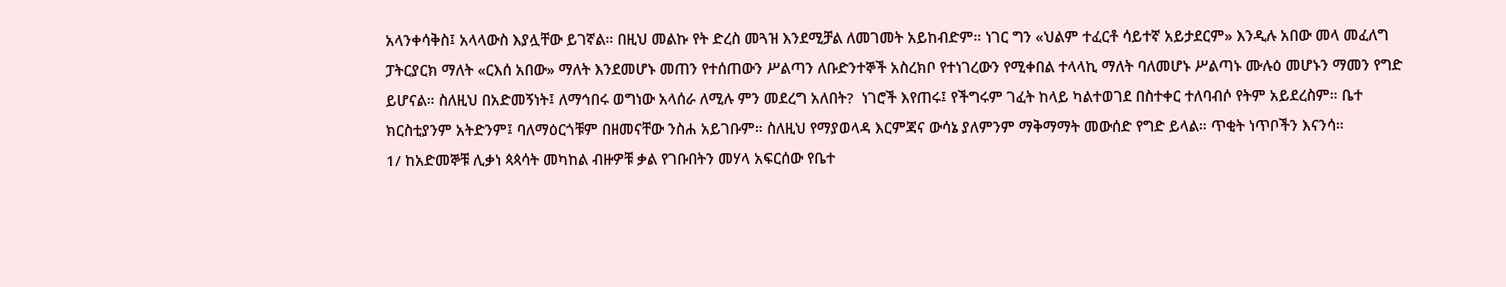አላንቀሳቅስ፤ አላላውስ እያሏቸው ይገኛል። በዚህ መልኩ የት ድረስ መጓዝ እንደሚቻል ለመገመት አይከብድም። ነገር ግን «ህልም ተፈርቶ ሳይተኛ አይታደርም» እንዲሉ አበው መላ መፈለግ ፓትርያርክ ማለት «ርእሰ አበው» ማለት እንደመሆኑ መጠን የተሰጠውን ሥልጣን ለቡድንተኞች አስረክቦ የተነገረውን የሚቀበል ተላላኪ ማለት ባለመሆኑ ሥልጣኑ ሙሉዕ መሆኑን ማመን የግድ ይሆናል። ስለዚህ በአድመኝነት፤ ለማኅበሩ ወግነው አላሰራ ለሚሉ ምን መደረግ አለበት?  ነገሮች እየጠሩ፤ የችግሩም ገፈት ከላይ ካልተወገደ በስተቀር ተለባብሶ የትም አይደረስም። ቤተ ክርስቲያንም አትድንም፤ ባለማዕርጎቹም በዘመናቸው ንስሐ አይገቡም። ስለዚህ የማያወላዳ እርምጃና ውሳኔ ያለምንም ማቅማማት መውሰድ የግድ ይላል። ጥቂት ነጥቦችን እናንሳ።
1/ ከአድመኞቹ ሊቃነ ጳጳሳት መካከል ብዙዎቹ ቃል የገቡበትን መሃላ አፍርሰው የቤተ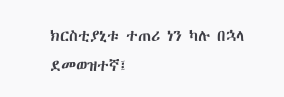ክርስቲያኒቱ ተጠሪ ነን ካሉ በኋላ ደመወዝተኛ፤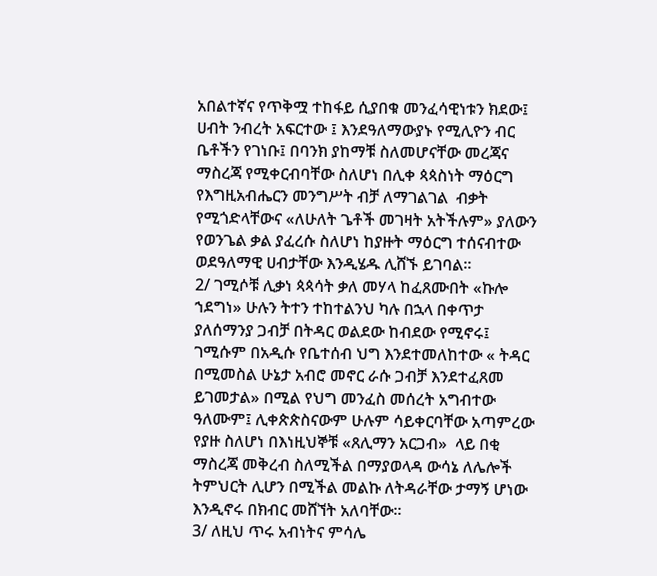አበልተኛና የጥቅሟ ተከፋይ ሲያበቁ መንፈሳዊነቱን ክደው፤ ሀብት ንብረት አፍርተው ፤ እንደዓለማውያኑ የሚሊዮን ብር ቤቶችን የገነቡ፤ በባንክ ያከማቹ ስለመሆናቸው መረጃና ማስረጃ የሚቀርብባቸው ስለሆነ በሊቀ ጳጳስነት ማዕርግ የእግዚአብሔርን መንግሥት ብቻ ለማገልገል  ብቃት የሚጎድላቸውና «ለሁለት ጌቶች መገዛት አትችሉም» ያለውን የወንጌል ቃል ያፈረሱ ስለሆነ ከያዙት ማዕርግ ተሰናብተው ወደዓለማዊ ሀብታቸው እንዲሄዱ ሊሸኙ ይገባል።
2/ ገሚሶቹ ሊቃነ ጳጳሳት ቃለ መሃላ ከፈጸሙበት «ኩሎ ኀደግነ» ሁሉን ትተን ተከተልንህ ካሉ በኋላ በቀጥታ ያለሰማንያ ጋብቻ በትዳር ወልደው ከብደው የሚኖሩ፤ ገሚሱም በአዲሱ የቤተሰብ ህግ እንደተመለከተው « ትዳር በሚመስል ሁኔታ አብሮ መኖር ራሱ ጋብቻ እንደተፈጸመ ይገመታል» በሚል የህግ መንፈስ መሰረት አግብተው ዓለሙም፤ ሊቀጵጵስናውም ሁሉም ሳይቀርባቸው አጣምረው የያዙ ስለሆነ በእነዚህኞቹ «ጸሊማን አርጋብ»  ላይ በቂ ማስረጃ መቅረብ ስለሚችል በማያወላዳ ውሳኔ ለሌሎች ትምህርት ሊሆን በሚችል መልኩ ለትዳራቸው ታማኝ ሆነው እንዲኖሩ በክብር መሸኘት አለባቸው።
3/ ለዚህ ጥሩ አብነትና ምሳሌ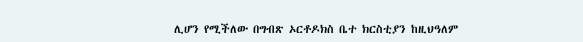ሊሆን የሚችለው በግብጽ ኦርቶዶክስ ቤተ ክርስቲያን ከዚህዓለም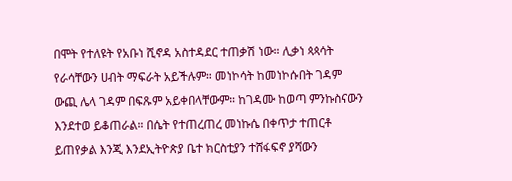በሞት የተለዩት የአቡነ ሺኖዳ አስተዳደር ተጠቃሽ ነው። ሊቃነ ጳጳሳት የራሳቸውን ሀብት ማፍራት አይችሉም። መነኮሳት ከመነኮሱበት ገዳም ውጪ ሌላ ገዳም በፍጹም አይቀበላቸውም። ከገዳሙ ከወጣ ምንኩስናውን እንደተወ ይቆጠራል። በሴት የተጠረጠረ መነኩሴ በቀጥታ ተጠርቶ ይጠየቃል እንጂ እንደኢትዮጵያ ቤተ ክርስቲያን ተሸፋፍኖ ያሻውን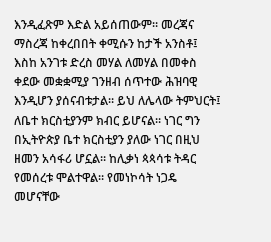እንዲፈጽም እድል አይሰጠውም። መረጃና ማስረጃ ከቀረበበት ቀሚሱን ከታች አንስቶ፤ እስከ አንገቱ ድረስ መሃል ለመሃል በመቀስ ቀደው መቋቋሚያ ገንዘብ ሰጥተው ሕዝባዊ እንዲሆን ያሰናብቱታል። ይህ ለሌላው ትምህርት፤ ለቤተ ክርስቲያንም ክብር ይሆናል። ነገር ግን በኢትዮጵያ ቤተ ክርስቲያን ያለው ነገር በዚህ ዘመን አሳፋሪ ሆኗል። ከሊቃነ ጳጳሳቱ ትዳር የመሰረቱ ሞልተዋል። የመነኮሳት ነጋዴ መሆናቸው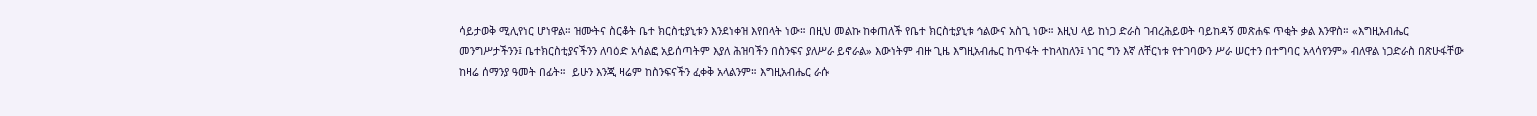ሳይታወቅ ሚሊየነር ሆነዋል። ዝሙትና ስርቆት ቤተ ክርስቲያኒቱን እንደነቀዝ እየበላት ነው። በዚህ መልኩ ከቀጠለች የቤተ ክርስቲያኒቱ ኅልውና አስጊ ነው። እዚህ ላይ ከነጋ ድራስ ገብረሕይወት ባይከዳኝ መጽሐፍ ጥቂት ቃል እንዋስ። «እግዚአብሔር መንግሥታችንን፤ ቤተክርስቲያናችንን ለባዕድ አሳልፎ አይሰጣትም እያለ ሕዝባችን በስንፍና ያለሥራ ይኖራል» እውነትም ብዙ ጊዜ እግዚአብሔር ከጥፋት ተከላከለን፤ ነገር ግን እኛ ለቸርነቱ የተገባውን ሥራ ሠርተን በተግባር አላሳየንም» ብለዋል ነጋድራስ በጽሁፋቸው ከዛሬ ሰማንያ ዓመት በፊት።  ይሁን እንጂ ዛሬም ከስንፍናችን ፈቀቅ አላልንም። እግዚአብሔር ራሱ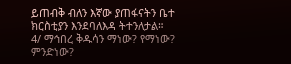ይጠብቅ ብለን እኛው ያጠፋናትን ቤተ ክርስቲያን እንደባለእዳ ትተንለታል።
4/ ማኅበረ ቅዱሳን ማነው? የማነው? ምንድነው?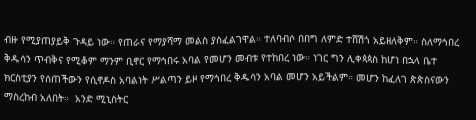ብዙ የሚያጠያይቅ ጉዳይ ነው። የጠራና የማያሻማ መልስ ያስፈልገዋል። ተለባብሶ በበግ ለምድ ተሸሽጎ አይዘለቅም። ስለማኅበረ ቅዱሳን ጥብቅና የሚቆም ማንም ቢኖር የማኅበሩ አባል የመሆን መብቱ የተከበረ ነው። ነገር ግን ሊቀጳጳስ ከሆነ በኋላ ቤተ ክርስቲያን የሰጠችውን የሲኖዶስ አባልነት ሥልጣን ይዞ የማኅበረ ቅዱሳን አባል መሆን አይችልም። መሆን ከፈለገ ጵጵስናውን ማስረከብ አለበት።  አንድ ሚኒስትር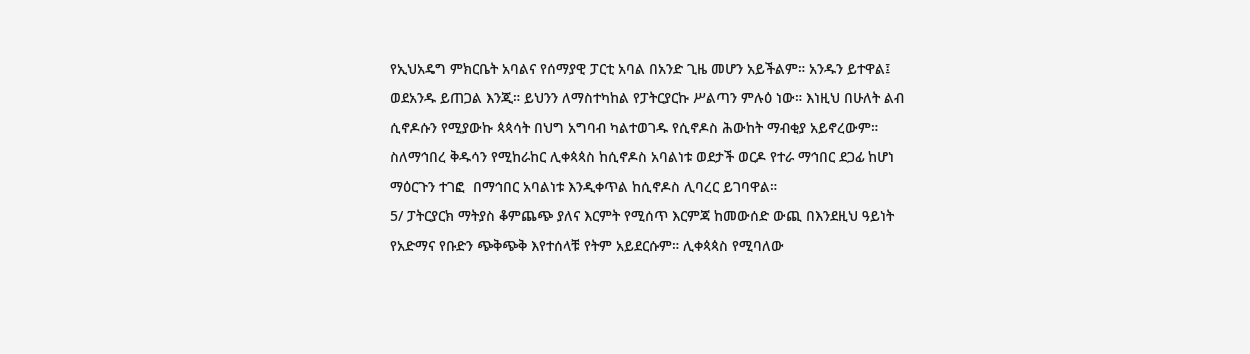የኢህአዴግ ምክርቤት አባልና የሰማያዊ ፓርቲ አባል በአንድ ጊዜ መሆን አይችልም። አንዱን ይተዋል፤ ወደአንዱ ይጠጋል እንጂ። ይህንን ለማስተካከል የፓትርያርኩ ሥልጣን ምሉዕ ነው። እነዚህ በሁለት ልብ ሲኖዶሱን የሚያውኩ ጳጳሳት በህግ አግባብ ካልተወገዱ የሲኖዶስ ሕውከት ማብቂያ አይኖረውም። ስለማኅበረ ቅዱሳን የሚከራከር ሊቀጳጳስ ከሲኖዶስ አባልነቱ ወደታች ወርዶ የተራ ማኅበር ደጋፊ ከሆነ ማዕርጉን ተገፎ  በማኅበር አባልነቱ እንዲቀጥል ከሲኖዶስ ሊባረር ይገባዋል።
5/ ፓትርያርክ ማትያስ ቆምጨጭ ያለና እርምት የሚሰጥ እርምጃ ከመውሰድ ውጪ በእንደዚህ ዓይነት የአድማና የቡድን ጭቅጭቅ እየተሰላቹ የትም አይደርሱም። ሊቀጳጳስ የሚባለው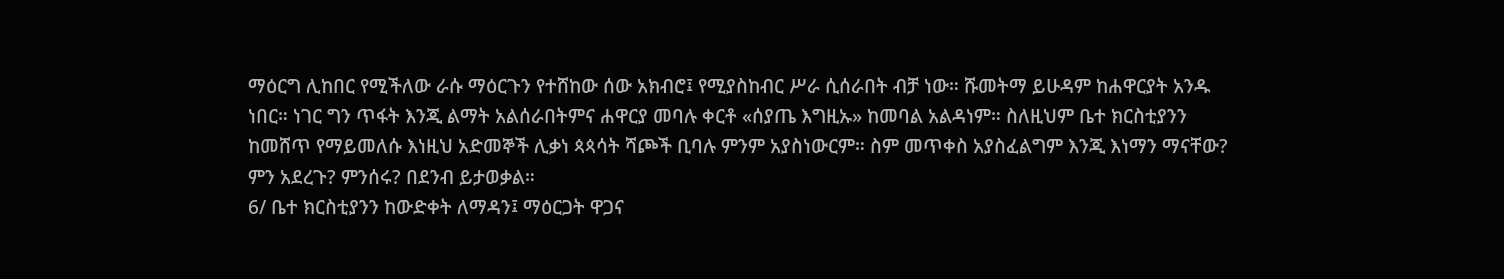ማዕርግ ሊከበር የሚችለው ራሱ ማዕርጉን የተሸከው ሰው አክብሮ፤ የሚያስከብር ሥራ ሲሰራበት ብቻ ነው። ሹመትማ ይሁዳም ከሐዋርያት አንዱ ነበር። ነገር ግን ጥፋት እንጂ ልማት አልሰራበትምና ሐዋርያ መባሉ ቀርቶ «ሰያጤ እግዚኡ» ከመባል አልዳነም። ስለዚህም ቤተ ክርስቲያንን ከመሸጥ የማይመለሱ እነዚህ አድመኞች ሊቃነ ጳጳሳት ሻጮች ቢባሉ ምንም አያስነውርም። ስም መጥቀስ አያስፈልግም እንጂ እነማን ማናቸው? ምን አደረጉ? ምንሰሩ? በደንብ ይታወቃል።
6/ ቤተ ክርስቲያንን ከውድቀት ለማዳን፤ ማዕርጋት ዋጋና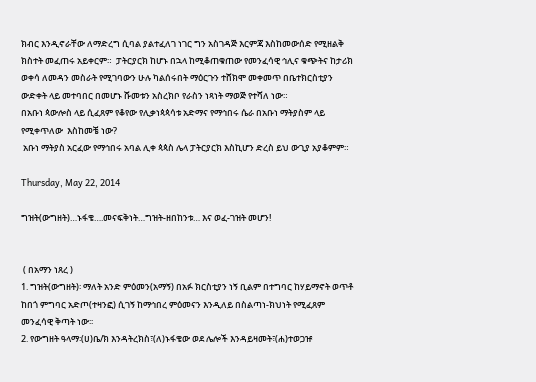ክብር እንዲኖራቸው ለማድረግ ሲባል ያልተፈለገ ነገር ግን አስገዳጅ እርምጃ እስከመውሰድ የሚዘልቅ ክስተት መፈጠሩ አይቀርም።  ፓትርያርክ ከሆኑ በኋላ ከሚቆጠቁጠው የመንፈሳዊ ኅሊና ቁጭትና ከታሪክ ወቀሳ ለመዳን መስራት የሚገባውን ሁሉ ካልሰሩበት ማዕርጉን ተሸክሞ መቀመጥ በቤተክርስቲያን ውድቀት ላይ መተባበር በመሆኑ ሹመቱን አስረክቦ የራስን ነጻነት ማወጅ የተሻለ ነው።
በአቡነ ጳውሎስ ላይ ሲፈጸም የቆየው የሊቃነጳጳሳቱ አድማና የማኅበሩ ሴራ በአቡነ ማትያስም ላይ የሚቀጥለው  እስከመቼ ነው?
 አቡነ ማትያስ አርፈው የማኅበሩ አባል ሊቀ ጳጳስ ሌላ ፓትርያርክ እስኪሆን ድረስ ይህ ውጊያ አያቆምም።

Thursday, May 22, 2014

ግዝት(ውግዘት)…ኑፋቄ….መናፍቅነት…ግዝት-ዘበከንቱ… እና ወፈ-ገዝት መሆን!


 ( በአማን ነጸረ )
1. ግዝት(ውግዘት)፡ ማለት አንድ ምዕመን(አማኝ) በአፉ ክርስቲያን ነኝ ቢልም በተግባር ከሃይማኖት ወጥቶ ከበጎ ምግባር አድጦ(ተዛንፎ) ሲገኝ ከማኅበረ ምዕመናን እንዲለይ በስልጣነ-ክህነት የሚፈጸም መንፈሳዊ ቅጣት ነው፡፡
2. የውግዘት ዓላማ፡(ሀ)ቤ/ክ እንዳትረክስ፣(ለ)ኑፋቄው ወደ ሌሎች እንዳይዛመት፣(ሐ)ተወጋዡ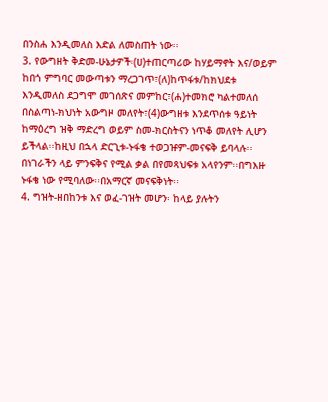በንስሐ እንዲመለስ እድል ለመስጠት ነው፡፡
3. የውግዘት ቅድመ-ሁኔታዎች፡(ሀ)ተጠርጣሪው ከሃይማኖት እና/ወይም ከበጎ ምግባር መውጣቱን ማረጋገጥ፣(ለ)ከጥፋቱ/ከክህደቱ እንዲመለስ ደጋግሞ መገሰጽና መምከር፣(ሐ)ተመክሮ ካልተመለሰ በስልጣነ-ክህነት አውግዞ መለየት፣(4)ውግዘቱ እንደጥሰቱ ዓይነት ከማዕረግ ዝቅ ማድረግ ወይም ስመ-ክርስትናን ነጥቆ መለየት ሊሆን ይችላል፡፡ከዚህ በኋላ ድርጊቱ-ኑፋቄ ተወጋዡም-መናፍቅ ይባላሉ፡፡በነገራችን ላይ ምንፍቅና የሚል ቃል በየመጻህፍቱ አላየንም፡፡በግእዙ ኑፋቄ ነው የሚባለው፡፡በአማርኛ መናፍቅነት፡፡
4. ግዝት-ዘበከንቱ እና ወፈ-ገዝት መሆን፡ ከላይ ያሉትን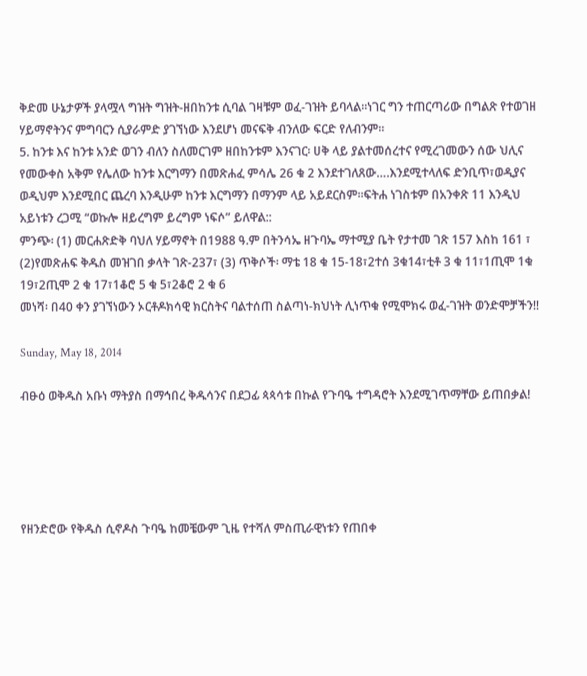ቅድመ ሁኔታዎች ያላሟላ ግዝት ግዝት-ዘበከንቱ ሲባል ገዛቹም ወፈ-ገዝት ይባላል፡፡ነገር ግን ተጠርጣሪው በግልጽ የተወገዘ ሃይማኖትንና ምግባርን ሲያራምድ ያገኘነው እንደሆነ መናፍቅ ብንለው ፍርድ የለብንም፡፡
5. ከንቱ እና ከንቱ አንድ ወገን ብለን ስለመርገም ዘበከንቱም እንናገር፡ ሀቅ ላይ ያልተመሰረተና የሚረገመውን ሰው ህሊና የመውቀስ አቅም የሌለው ከንቱ እርግማን በመጽሐፈ ምሳሌ 26 ቁ 2 እንደተገለጸው….እንደሚተላለፍ ድንቢጥ፣ወዲያና ወዲህም እንደሚበር ጨረባ እንዲሁም ከንቱ እርግማን በማንም ላይ አይደርስም፡፡ፍትሐ ነገስቱም በአንቀጽ 11 እንዲህ አይነቱን ረጋሚ “ወኩሎ ዘይረግም ይረግም ነፍሶ” ይለዋል::
ምንጭ፡ (1) መርሐጽድቅ ባህለ ሃይማኖት በ1988 ዓ.ም በትንሳኤ ዘጉባኤ ማተሚያ ቤት የታተመ ገጽ 157 እስከ 161 ፣ (2)የመጽሐፍ ቅዱስ መዝገበ ቃላት ገጽ-237፣ (3) ጥቅሶች፡ ማቴ 18 ቁ 15-18፣2ተሰ 3ቁ14፣ቲቶ 3 ቁ 11፣1ጢሞ 1ቁ 19፣2ጢሞ 2 ቁ 17፣1ቆሮ 5 ቁ 5፣2ቆሮ 2 ቁ 6
መነሻ፡ በ40 ቀን ያገኘነውን ኦርቶዶክሳዊ ክርስትና ባልተሰጠ ስልጣነ-ክህነት ሊነጥቁ የሚሞክሩ ወፈ-ገዝት ወንድሞቻችን!!

Sunday, May 18, 2014

ብፁዕ ወቅዱስ አቡነ ማትያስ በማኅበረ ቅዱሳንና በደጋፊ ጳጳሳቱ በኩል የጉባዔ ተግዳሮት እንደሚገጥማቸው ይጠበቃል!





የዘንድሮው የቅዱስ ሲኖዶስ ጉባዔ ከመቼውም ጊዜ የተሻለ ምስጢራዊነቱን የጠበቀ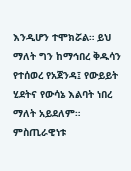እንዲሆን ተሞክሯል። ይህ ማለት ግን ከማኅበረ ቅዱሳን የተሰወረ የአጀንዳ፤ የውይይት ሂደትና የውሳኔ እልባት ነበረ ማለት አይደለም። ምስጢራዊነቱ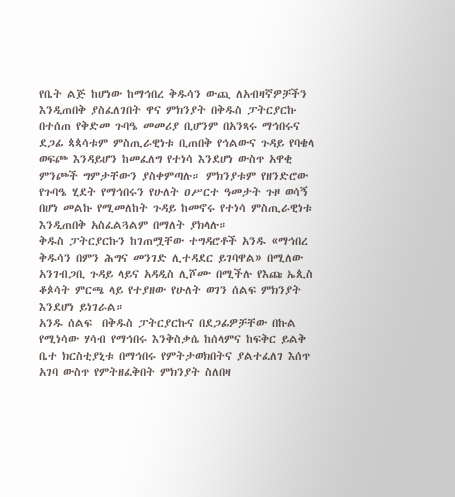የቤት ልጅ ከሆነው ከማኅበረ ቅዱሳን ውጪ ለአብዛኛዎቻችን እንዲጠበቅ ያስፈለገበት ዋና ምክንያት በቅዱስ ፓትርያርኩ በተሰጠ የቅድመ ጉባዔ መመሪያ ቢሆንም በአንጻሩ ማኅበሩና ደጋፊ ጳጳሳቱም ምስጢራዊነቱ ቢጠበቅ የኅልውና ጉዳይ የባቄላ ወፍጮ እንዳይሆን ከመፈለግ የተነሳ እንደሆነ ውስጥ አዋቂ ምንጮች ግምታቸውን ያስቀምጣሉ። ምክንያቱም የዘንድሮው የጉባዔ ሂደት የማኅበሩን የሁለት ዐሥርተ ዓመታት ጉዞ ወሳኝ በሆነ መልኩ የሚመለከት ጉዳይ ከመኖሩ የተነሳ ምስጢራዊነቱ እንዲጠበቅ አስፈልጓልም በማለት ያክላሉ።
ቅዱስ ፓትርያርኩን ከገጠሟቸው ተግዳሮቶች አንዱ «ማኅበረ ቅዱሳን በምን ሕግና መንገድ ሊተዳደር ይገባዋል» በሚለው አንገብጋቢ ጉዳይ ላይና አዳዲስ ሊሾሙ በሚችሉ የእጩ ኤጲስ ቆጶሳት ምርጫ ላይ የተያዘው የሁለት ወገን ሰልፍ ምክንያት እንደሆነ ይነገራል።
አንዱ ሰልፍ  በቅዱስ ፓትርያርኩና በደጋፊዎቻቸው በኩል የሚነሳው ሃሳብ የማኅበሩ እንቅስቃሴ ከሰላምና ከፍቅር ይልቅ ቤተ ክርስቲያኒቱ በማኅበሩ የምትታወክበትና ያልተፈለገ እሰጥ አገባ ውስጥ የምትዘፈቅበት ምክንያት ስለበዛ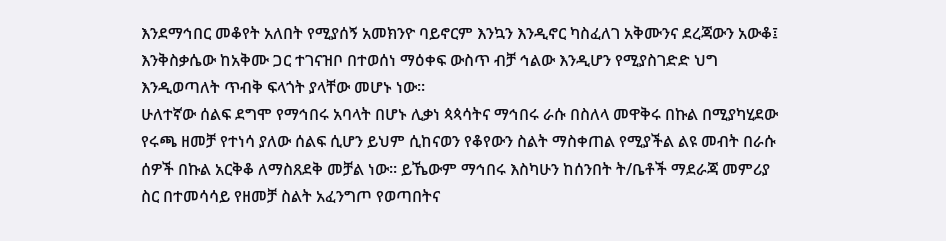እንደማኅበር መቆየት አለበት የሚያሰኝ አመክንዮ ባይኖርም እንኳን እንዲኖር ካስፈለገ አቅሙንና ደረጃውን አውቆ፤ እንቅስቃሴው ከአቅሙ ጋር ተገናዝቦ በተወሰነ ማዕቀፍ ውስጥ ብቻ ኅልው እንዲሆን የሚያስገድድ ህግ እንዲወጣለት ጥብቅ ፍላጎት ያላቸው መሆኑ ነው።
ሁለተኛው ሰልፍ ደግሞ የማኅበሩ አባላት በሆኑ ሊቃነ ጳጳሳትና ማኅበሩ ራሱ በስለላ መዋቅሩ በኩል በሚያካሂደው የሩጫ ዘመቻ የተነሳ ያለው ሰልፍ ሲሆን ይህም ሲከናወን የቆየውን ስልት ማስቀጠል የሚያችል ልዩ መብት በራሱ ሰዎች በኩል አርቅቆ ለማስጸደቅ መቻል ነው። ይኼውም ማኅበሩ እስካሁን ከሰንበት ት/ቤቶች ማደራጃ መምሪያ ስር በተመሳሳይ የዘመቻ ስልት አፈንግጦ የወጣበትና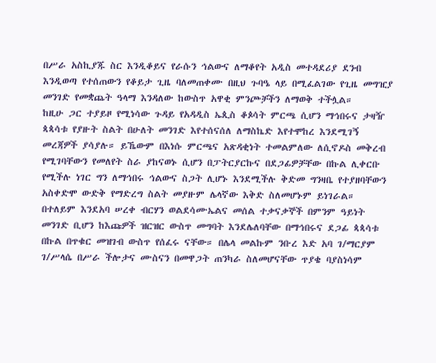በሥራ አስኪያጁ ስር እንዲቆይና የራሱን ኅልውና ለማቆየት አዲስ መተዳደሪያ ደንብ እንዲወጣ የተሰጠውን የቆይታ ጊዜ ባለመጠቀሙ በዚህ ጉባዔ ላይ በሚፈልገው የጊዜ መግዢያ መንገድ የመቋጨት ዓላማ እንዳለው ከውስጥ አዋቂ ምንጮቻችን ለማወቅ ተችሏል።
ከዚሁ ጋር ተያይዞ የሚነሳው ጉዳይ የአዳዲስ ኤጲስ ቆጶሳት ምርጫ ሲሆን ማኅበሩና ታዛዥ ጳጳሳቱ የያዙት ስልት በሁለት መንገድ እየተሰናሰለ ለማስኬድ እየተሞከረ እንደሚገኝ መረጃዎች ያሳያሉ። ይኼውም በእነሱ ምርጫና አጽዳቂነት ተመልምለው ለሲኖዶስ መቅረብ የሚገባቸውን የመለየት ስራ ያከናወኑ ሲሆን በፓትርያርኩና በደጋፊዎቻቸው በኩል ሊቀርቡ የሚችሉ ነገር ግን ለማኅበሩ ኅልውና ስጋት ሊሆኑ እንደሚችሉ ቅድመ ግንዛቤ የተያዘባቸውን አስቀድሞ ውድቅ የማድረግ ስልት መያዙም ሌላኛው እቅድ ስለመሆኑም ይነገራል። በተለይም እንደአባ ሠረቀ ብርሃን ወልደሳሙኤልና መሰል ተቃናቃኞች በምንም ዓይነት መንገድ ቢሆን ከእጩዎች ዝርዝር ውስጥ መግባት እንደሌለባቸው በማኅበሩና ደጋፊ ጳጳሳቱ በኩል በጥቁር መዝገብ ውስጥ የሰፈሩ ናቸው። በሌላ መልኩም ንቡረ እድ አባ ገ/ማርያም ገ/ሥላሴ በሥራ ችሎታና ሙስናን በመዋጋት ጠንካራ ስለመሆናቸው ጥያቄ ባያስነሳም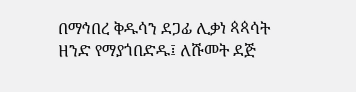በማኅበረ ቅዱሳን ደጋፊ ሊቃነ ጳጳሳት ዘንድ የማያጎበድዱ፤ ለሹመት ደጅ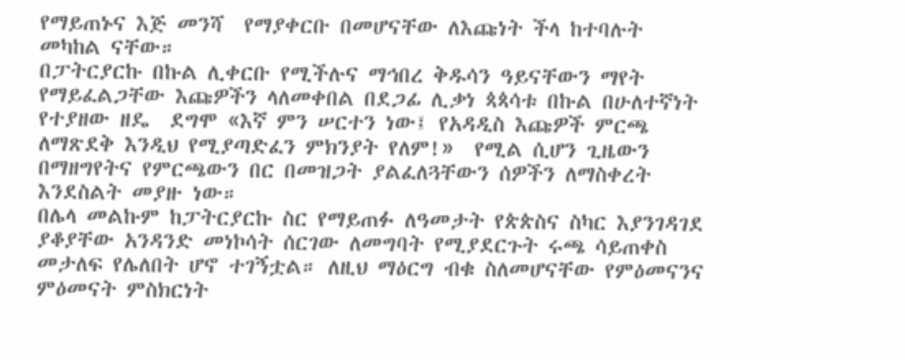የማይጠኑና እጅ መንሻ  የማያቀርቡ በመሆናቸው ለእጩነት ችላ ከተባሉት መካከል ናቸው።
በፓትርያርኩ በኩል ሊቀርቡ የሚችሉና ማኅበረ ቅዱሳን ዓይናቸውን ማየት የማይፈልጋቸው እጩዎችን ላለመቀበል በደጋፊ ሊቃነ ጳጳሳቱ በኩል በሁለተኛነት የተያዘው ዘዴ  ደግሞ «እኛ ምን ሠርተን ነው፤ የአዳዲስ እጩዎች ምርጫ ለማጽደቅ እንዲህ የሚያጣድፈን ምክንያት የለም!»  የሚል ሲሆን ጊዜውን በማዘግየትና የምርጫውን በር በመዝጋት ያልፈለጓቸውን ሰዎችን ለማስቀረት እንደስልት መያዙ ነው።
በሌላ መልኩም ከፓትርያርኩ ስር የማይጠፉ ለዓመታት የጵጵስና ስካር እያንገዳገደ ያቆያቸው አንዳንድ መነኮሳት ሰርገው ለመግባት የሚያደርጉት ሩጫ ሳይጠቀስ መታለፍ የሌለበት ሆኖ ተገኝቷል። ለዚህ ማዕርግ ብቁ ስለመሆናቸው የምዕመናንና ምዕመናት ምስክርነት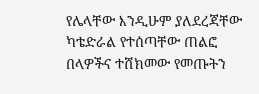የሌላቸው እንዲሁም ያለደረጃቸው ካቴድራል የተሰጣቸው ጠልፎ በላዎችና ተሸክመው የመጡትን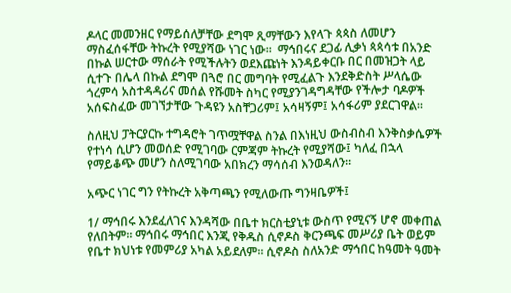ዶላር መመንዘር የማይሰለቻቸው ደግሞ ጺማቸውን እየላጉ ጳጳስ ለመሆን ማስፈሰፋቸው ትኩረት የሚያሻው ነገር ነው።  ማኅበሩና ደጋፊ ሊቃነ ጳጳሳቱ በአንድ በኩል ሠርተው ማሰራት የሚችሉትን ወደእጩነት እንዳይቀርቡ በር በመዝጋት ላይ ሲተጉ በሌላ በኩል ደግሞ በጓሮ በር መግባት የሚፈልጉ እንደቅድስት ሥላሴው ጎረምሳ አስተዳዳሪና መሰል የሹመት ስካር የሚያንገዳግዳቸው የችሎታ ባዶዎች አሰፍስፈው መገኘታቸው ጉዳዩን አስቸጋሪም፤ አሳዛኝም፤ አሳፋሪም ያደርገዋል።

ስለዚህ ፓትርያርኩ ተግዳሮት ገጥሟቸዋል ስንል በእነዚህ ውስብስብ እንቅስቃሴዎች የተነሳ ሲሆን መወሰድ የሚገባው ርምጃም ትኩረት የሚያሻው፤ ካለፈ በኋላ የማይቆጭ መሆን ስለሚገባው አበክረን ማሳሰብ እንወዳለን።

አጭር ነገር ግን የትኩረት አቅጣጫን የሚለውጡ ግንዛቤዎች፤

1/ ማኅበሩ እንደፈለገና እንዳሻው በቤተ ክርስቲያኒቱ ውስጥ የሚናኝ ሆኖ መቀጠል የለበትም። ማኅበሩ ማኅበር እንጂ የቅዱስ ሲኖዶስ ቅርንጫፍ መሥሪያ ቤት ወይም የቤተ ክህነቱ የመምሪያ አካል አይደለም። ሲኖዶስ ስለአንድ ማኅበር ከዓመት ዓመት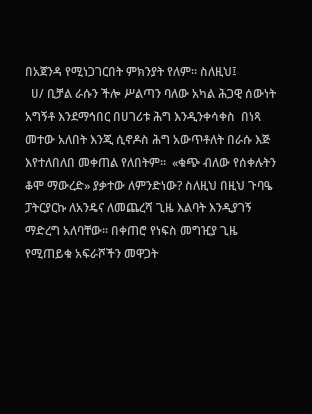በአጀንዳ የሚነጋገርበት ምክንያት የለም። ስለዚህ፤
  ሀ/ ቢቻል ራሱን ችሎ ሥልጣን ባለው አካል ሕጋዊ ሰውነት አግኝቶ እንደማኅበር በሀገሪቱ ሕግ እንዲንቀሳቀስ  በነጻ መተው አለበት እንጂ ሲኖዶስ ሕግ አውጥቶለት በራሱ እጅ እየተለበለበ መቀጠል የለበትም።  «ቁጭ ብለው የሰቀሉትን ቆሞ ማውረድ» ያቃተው ለምንድነው? ስለዚህ በዚህ ጉባዔ ፓትርያርኩ ለአንዴና ለመጨረሻ ጊዜ እልባት እንዲያገኝ ማድረግ አለባቸው። በቀጠሮ የነፍስ መግዢያ ጊዜ የሚጠይቁ አፍራሾችን መዋጋት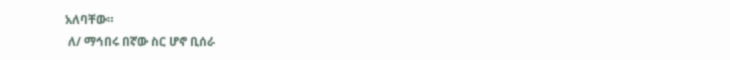አለባቸው።
 ለ/ ማኅበሩ በኛው ስር ሆኖ ቢሰራ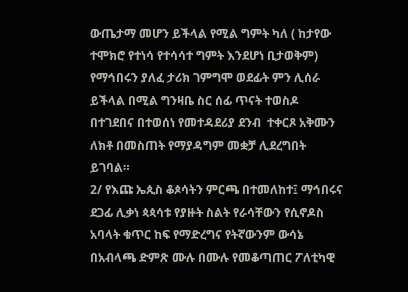ውጤታማ መሆን ይችላል የሚል ግምት ካለ ( ከታየው ተሞክሮ የተነሳ የተሳሳተ ግምት እንደሆነ ቢታወቅም) የማኅበሩን ያለፈ ታሪክ ገምግሞ ወደፊት ምን ሊሰራ ይችላል በሚል ግንዛቤ ስር ሰፊ ጥናት ተወስዶ በተገደበና በተወሰነ የመተዳደሪያ ደንብ  ተቀርጾ አቅሙን ለክቶ በመስጠት የማያዳግም መቋቻ ሊደረግበት ይገባል።
2/ የእጩ ኤጲስ ቆጶሳትን ምርጫ በተመለከተ፤ ማኅበሩና ደጋፊ ሊቃነ ጳጳሳቱ የያዙት ስልት የራሳቸውን የሲኖዶስ አባላት ቁጥር ከፍ የማድረግና የትኛውንም ውሳኔ በአብላጫ ድምጽ ሙሉ በሙሉ የመቆጣጠር ፖለቲካዊ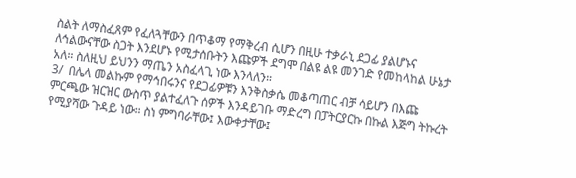ስልት ለማስፈጸም የፈለጓቸውን በጥቆማ የማቅረብ ሲሆን በዚሁ ተቃራኒ ደጋፊ ያልሆኑና ለኅልውናቸው ስጋት እንደሆኑ የሚታሰቡትን እጩዎች ደግሞ በልዩ ልዩ መንገድ የመከላከል ሁኔታ አለ። ስለዚህ ይህንን ማጤን አስፈላጊ ነው እንላለን።
3/  በሌላ መልኩም የማኅበሩንና የደጋፊዎቹን እንቅስቃሴ መቆጣጠር ብቻ ሳይሆን በእጩ ምርጫው ዝርዝር ውስጥ ያልተፈለጉ ሰዎች እንዳይገቡ ማድረግ በፓትርያርኩ በኩል እጅግ ትኩረት የሚያሻው ጉዳይ ነው። ስነ ምግባራቸው፤ እውቀታቸው፤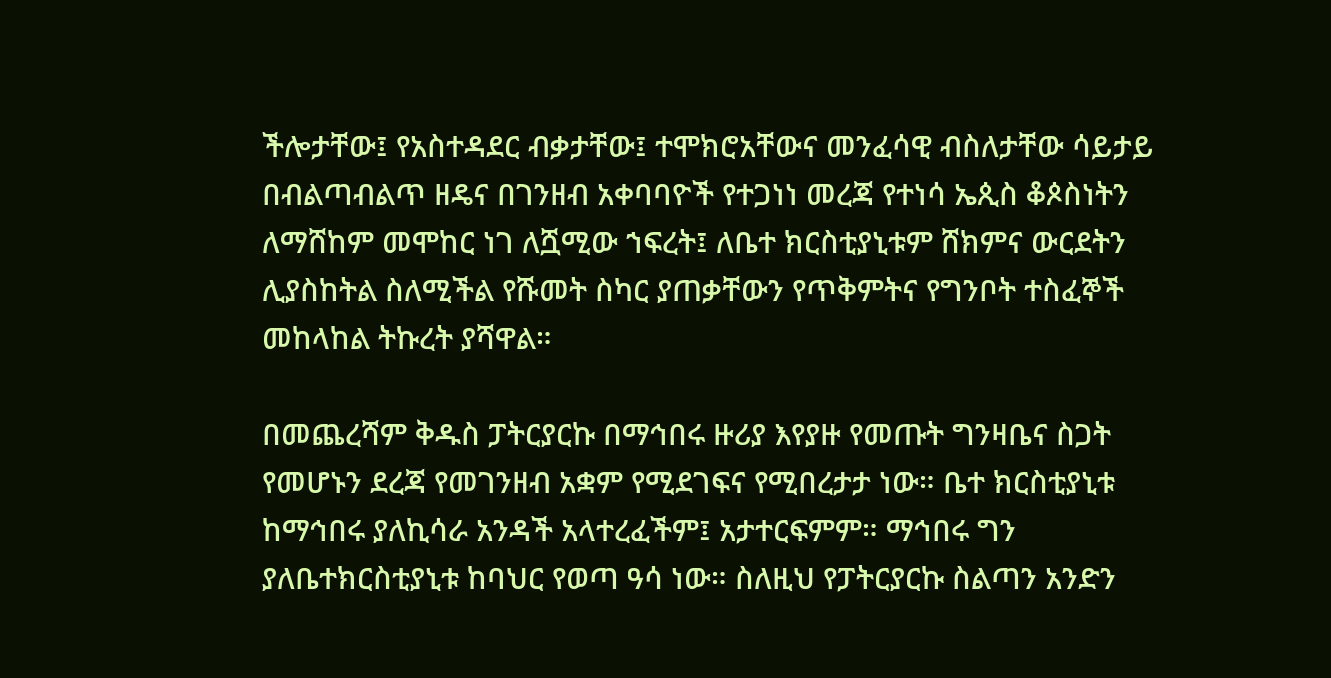ችሎታቸው፤ የአስተዳደር ብቃታቸው፤ ተሞክሮአቸውና መንፈሳዊ ብስለታቸው ሳይታይ በብልጣብልጥ ዘዴና በገንዘብ አቀባባዮች የተጋነነ መረጃ የተነሳ ኤጲስ ቆጶስነትን ለማሸከም መሞከር ነገ ለሿሚው ኀፍረት፤ ለቤተ ክርስቲያኒቱም ሸክምና ውርደትን ሊያስከትል ስለሚችል የሹመት ስካር ያጠቃቸውን የጥቅምትና የግንቦት ተስፈኞች መከላከል ትኩረት ያሻዋል።

በመጨረሻም ቅዱስ ፓትርያርኩ በማኅበሩ ዙሪያ እየያዙ የመጡት ግንዛቤና ስጋት የመሆኑን ደረጃ የመገንዘብ አቋም የሚደገፍና የሚበረታታ ነው። ቤተ ክርስቲያኒቱ ከማኅበሩ ያለኪሳራ አንዳች አላተረፈችም፤ አታተርፍምም። ማኅበሩ ግን ያለቤተክርስቲያኒቱ ከባህር የወጣ ዓሳ ነው። ስለዚህ የፓትርያርኩ ስልጣን አንድን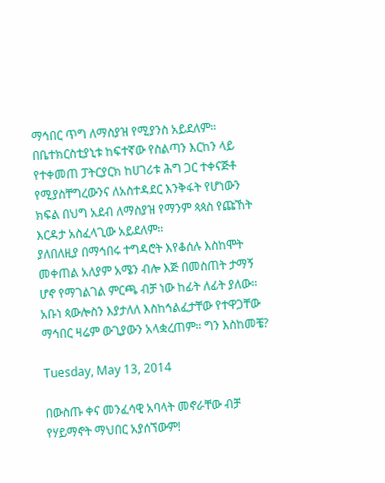ማኅበር ጥግ ለማስያዝ የሚያንስ አይደለም። በቤተክርስቲያኒቱ ከፍተኛው የስልጣን እርከን ላይ የተቀመጠ ፓትርያርክ ከሀገሪቱ ሕግ ጋር ተቀናጅቶ የሚያስቸግረውንና ለአስተዳደር እንቅፋት የሆነውን ክፍል በህግ አደብ ለማስያዝ የማንም ጳጳስ የጩኸት እርዳታ አስፈላጊው አይደለም።
ያለበለዚያ በማኅበሩ ተግዳሮት እየቆሰሉ እስከሞት መቀጠል አለያም አሜን ብሎ እጅ በመስጠት ታማኝ ሆኖ የማገልገል ምርጫ ብቻ ነው ከፊት ለፊት ያለው። አቡነ ጳውሎስን እያታለለ እስከኅልፈታቸው የተዋጋቸው ማኅበር ዛሬም ውጊያውን አላቋረጠም። ግን እስከመቼ?

Tuesday, May 13, 2014

በውስጡ ቀና መንፈሳዊ አባላት መኖራቸው ብቻ የሃይማኖት ማህበር አያሰኘውም!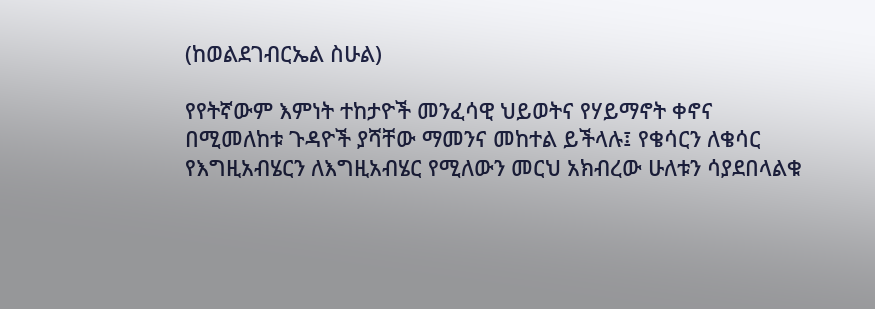(ከወልደገብርኤል ስሁል)

የየትኛውም እምነት ተከታዮች መንፈሳዊ ህይወትና የሃይማኖት ቀኖና በሚመለከቱ ጉዳዮች ያሻቸው ማመንና መከተል ይችላሉ፤ የቄሳርን ለቄሳር የእግዚአብሄርን ለእግዚአብሄር የሚለውን መርህ አክብረው ሁለቱን ሳያደበላልቁ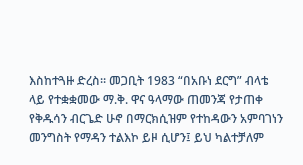እስከተጓዙ ድረስ። መጋቢት 1983 “በአቡነ ደርግ” ብላቴ ላይ የተቋቋመው ማ.ቅ. ዋና ዓላማው ጠመንጃ የታጠቀ የቅዱሳን ብርጌድ ሁኖ በማርክሲዝም የተከዳውን አምባገነን መንግስት የማዳን ተልእኮ ይዞ ሲሆን፤ ይህ ካልተቻለም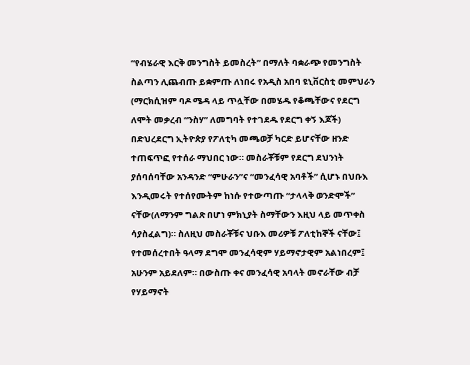“የብሄራዊ እርቅ መንግስት ይመስረት” በማለት ባቋራጭ የመንግስት ስልጣን ሊጨብጡ ይቋምጡ ለነበሩ የአዲስ አበባ ዩኒቨርስቲ መምህራን (ማርክሲዝም ባዶ ሜዳ ላይ ጥሏቸው በመሄዱ የቆጫቸውና የደርግ ለሞት መቃረብ “ንስሃ” ለመግባት የተገደዱ የደርግ ቀኝ እጆች) በድህረደርግ ኢትዮጵያ የፖለቲካ መጫወቻ ካርድ ይሆናቸው ዘንድ ተጠፍጥፎ የተሰራ ማህበር ነው። መስራቾቹም የደርግ ደህንነት ያሰባሰባቸው አንዳንድ “ምሁራን”ና “መንፈሳዊ አባቶች” ሲሆኑ በህቡእ እንዲመሩት የተሰየሙትም ከነሱ የተውጣጡ “ታላላቅ ወንድሞች” ናቸው(ለማንም ግልጽ በሆነ ምክኒያት ስማቸውን እዚህ ላይ መጥቀስ ሳያስፈልግ)። ስለዚህ መስራቾቹና ህቡእ መሪዎቹ ፖለቲከኞች ናቸው፤ የተመሰረተበት ዓላማ ደግሞ መንፈሳዊም ሃይማኖታዊም አልነበረም፤ አሁንም አይደለም። በውስጡ ቀና መንፈሳዊ አባላት መኖራቸው ብቻ የሃይማኖት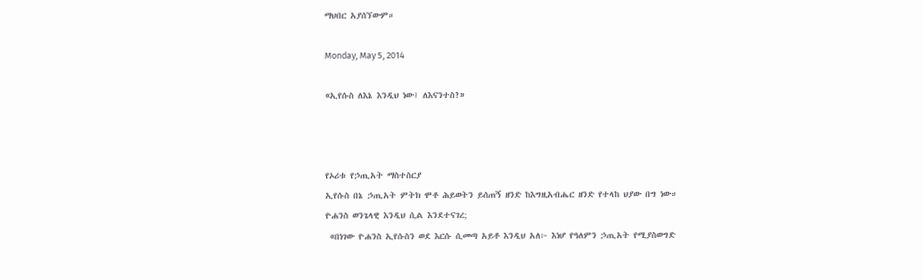ማህበር አያሰኘውም።

Monday, May 5, 2014

«ኢየሱስ ለእኔ እንዲህ ነው፤ ለእናንተስ?»



የኦሪቱ የኃጢአት ማስተስርያ
ኢየሱስ በኔ ኃጢአት ምትክ ሞቶ ሕይወትን ይሰጠኝ ዘንድ ከእግዚአብሔር ዘንድ የተላከ ህያው በግ ነው።
ዮሐንስ ወንጌላዊ እንዲህ ሲል እንደተናገረ;
 «በነገው ዮሐንስ ኢየሱስን ወደ እርሱ ሲመጣ አይቶ እንዲህ አለ፦ እነሆ የዓለምን ኃጢአት የሚያስወግድ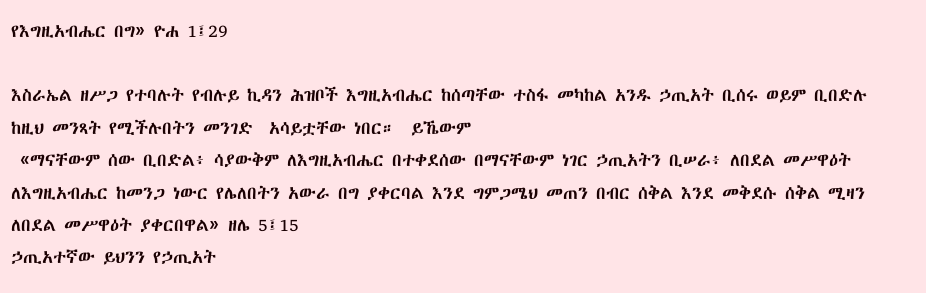የእግዚአብሔር በግ» ዮሐ 1፤29

እስራኤል ዘሥጋ የተባሉት የብሉይ ኪዳን ሕዝቦች እግዚአብሔር ከሰጣቸው ተስፋ መካከል አንዱ ኃጢአት ቢሰሩ ወይም ቢበድሉ ከዚህ መንጻት የሚችሉበትን መንገድ  አሳይቷቸው ነበር።  ይኼውም
 «ማናቸውም ሰው ቢበድል፥ ሳያውቅም ለእግዚአብሔር በተቀደሰው በማናቸውም ነገር ኃጢአትን ቢሠራ፥ ለበደል መሥዋዕት ለእግዚአብሔር ከመንጋ ነውር የሌለበትን አውራ በግ ያቀርባል እንደ ግምጋሜህ መጠን በብር ሰቅል እንደ መቅደሱ ሰቅል ሚዛን ለበደል መሥዋዕት ያቀርበዋል» ዘሌ 5፤15
ኃጢአተኛው ይህንን የኃጢአት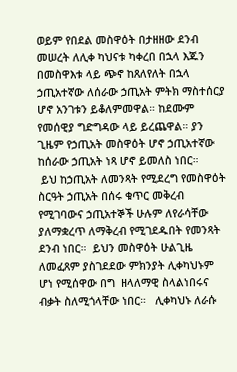ወይም የበደል መስዋዕት በታዘዘው ደንብ መሠረት ለሊቀ ካህናቱ ካቀረበ በኋላ እጁን በመስዋእቱ ላይ ጭኖ ከጸለየለት በኋላ ኃጢአተኛው ለሰራው ኃጢአት ምትክ ማስተሰርያ ሆኖ አንገቱን ይቆለምመዋል። ከደሙም የመሰዊያ ግድግዳው ላይ ይረጨዋል። ያን ጊዜም የኃጢአት መስዋዕት ሆኖ ኃጢአተኛው ከሰራው ኃጢአት ነጻ ሆኖ ይመለስ ነበር።
 ይህ ከኃጢአት ለመንጻት የሚደረግ የመስዋዕት ስርዓት ኃጢአት በሰሩ ቁጥር መቅረብ የሚገባውና ኃጢአተኞች ሁሉም ለየራሳቸው ያለማቋረጥ ለማቅረብ የሚገደዱበት የመንጻት ደንብ ነበር።  ይህን መስዋዕት ሁልጊዜ ለመፈጸም ያስገደደው ምክንያት ሊቀካህኑም ሆነ የሚሰዋው በግ  ዘላለማዊ ስላልነበሩና ብቃት ስለሚጎላቸው ነበር።   ሊቀካህኑ ለራሱ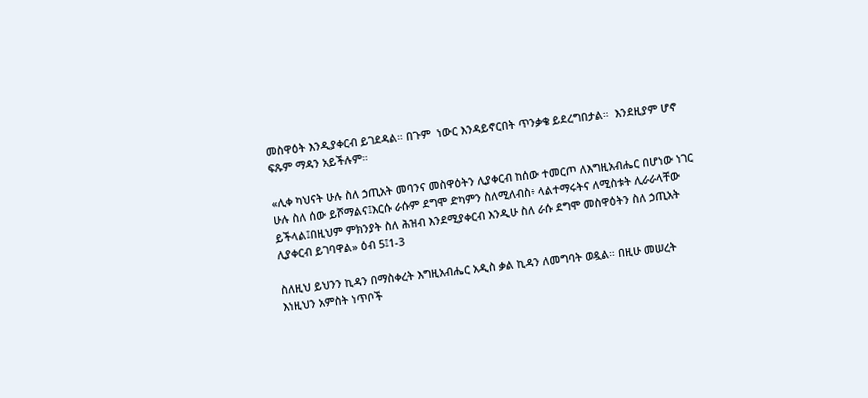መስዋዕት እንዲያቀርብ ይገደዳል። በጉም  ነውር እንዳይኖርበት ጥንቃቄ ይደረግበታል።  እንደዚያም ሆኖ ፍጹም ማዳን አይችሉም።

«ሊቀ ካህናት ሁሉ ስለ ኃጢአት መባንና መስዋዕትን ሊያቀርብ ከሰው ተመርጦ ለእግዚአብሔር በሆነው ነገር ሁሉ ስለ ሰው ይሾማልና፤እርሱ ራሱም ደግሞ ድካምን ስለሚለብስ፥ ላልተማሩትና ለሚስቱት ሊራራላቸው ይችላል፤በዚህም ምክንያት ስለ ሕዝብ እንደሚያቀርብ እንዲሁ ስለ ራሱ ደግሞ መስዋዕትን ስለ ኃጢአት ሊያቀርብ ይገባዋል» ዕብ 5፤1-3

ስለዚህ ይህንን ኪዳን በማስቀረት እግዚአብሔር አዲስ ቃል ኪዳን ለመግባት ወዷል። በዚሁ መሠረት እነዚህን አምስት ነጥቦች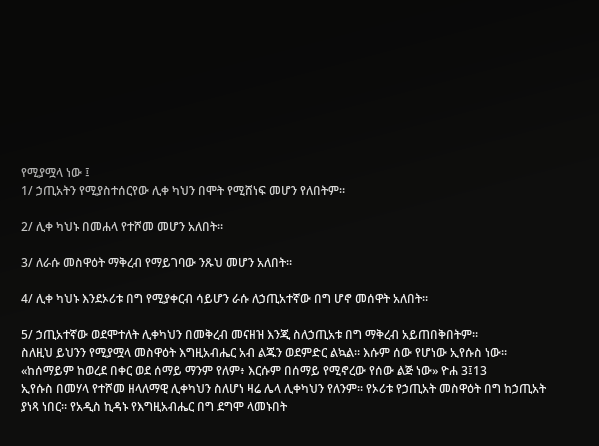የሚያሟላ ነው ፤
1/ ኃጢአትን የሚያስተሰርየው ሊቀ ካህን በሞት የሚሸነፍ መሆን የለበትም።

2/ ሊቀ ካህኑ በመሐላ የተሾመ መሆን አለበት።

3/ ለራሱ መስዋዕት ማቅረብ የማይገባው ንጹህ መሆን አለበት።

4/ ሊቀ ካህኑ እንደኦሪቱ በግ የሚያቀርብ ሳይሆን ራሱ ለኃጢአተኛው በግ ሆኖ መሰዋት አለበት።

5/ ኃጢአተኛው ወደሞተለት ሊቀካህን በመቅረብ መናዘዝ እንጂ ስለኃጢአቱ በግ ማቅረብ አይጠበቅበትም።
ስለዚህ ይህንን የሚያሟላ መስዋዕት እግዚአብሔር አብ ልጁን ወደምድር ልኳል። እሱም ሰው የሆነው ኢየሱስ ነው።
«ከሰማይም ከወረደ በቀር ወደ ሰማይ ማንም የለም፥ እርሱም በሰማይ የሚኖረው የሰው ልጅ ነው» ዮሐ 3፤13
ኢየሱስ በመሃላ የተሾመ ዘላለማዊ ሊቀካህን ስለሆነ ዛሬ ሌላ ሊቀካህን የለንም። የኦሪቱ የኃጢአት መስዋዕት በግ ከኃጢአት ያነጻ ነበር። የአዲስ ኪዳኑ የእግዚአብሔር በግ ደግሞ ላመኑበት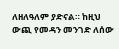ለዘለዓለም ያድናል። ከዚህ ውጪ የመዳን መንገድ ለሰው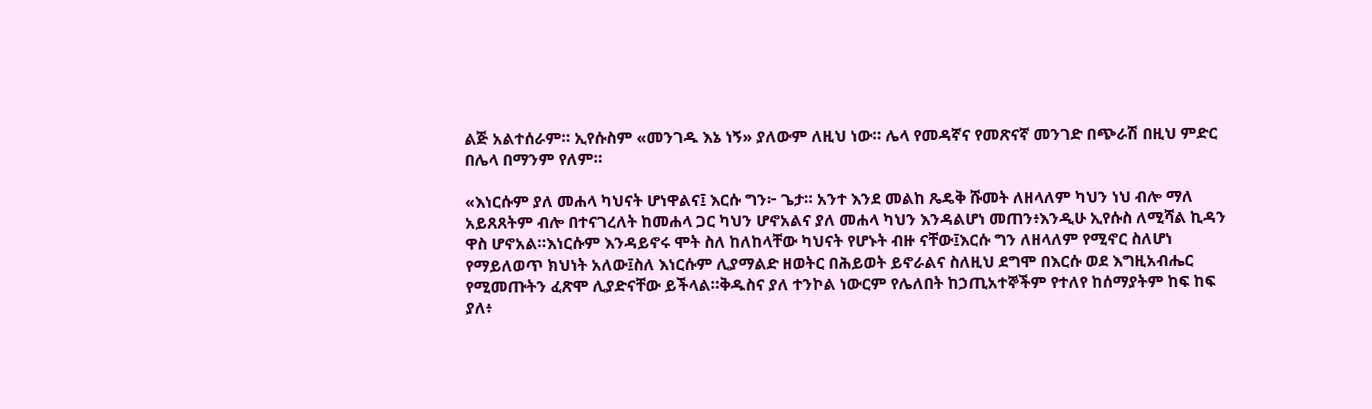ልጅ አልተሰራም። ኢየሱስም «መንገዱ እኔ ነኝ» ያለውም ለዚህ ነው። ሌላ የመዳኛና የመጽናኛ መንገድ በጭራሽ በዚህ ምድር በሌላ በማንም የለም።

«እነርሱም ያለ መሐላ ካህናት ሆነዋልና፤ እርሱ ግን፦ ጌታ። አንተ እንደ መልከ ጼዴቅ ሹመት ለዘላለም ካህን ነህ ብሎ ማለ አይጸጸትም ብሎ በተናገረለት ከመሐላ ጋር ካህን ሆኖአልና ያለ መሐላ ካህን እንዳልሆነ መጠን፥እንዲሁ ኢየሱስ ለሚሻል ኪዳን ዋስ ሆኖአል።እነርሱም እንዳይኖሩ ሞት ስለ ከለከላቸው ካህናት የሆኑት ብዙ ናቸው፤እርሱ ግን ለዘላለም የሚኖር ስለሆነ የማይለወጥ ክህነት አለው፤ስለ እነርሱም ሊያማልድ ዘወትር በሕይወት ይኖራልና ስለዚህ ደግሞ በእርሱ ወደ እግዚአብሔር የሚመጡትን ፈጽሞ ሊያድናቸው ይችላል።ቅዱስና ያለ ተንኮል ነውርም የሌለበት ከኃጢአተኞችም የተለየ ከሰማያትም ከፍ ከፍ ያለ፥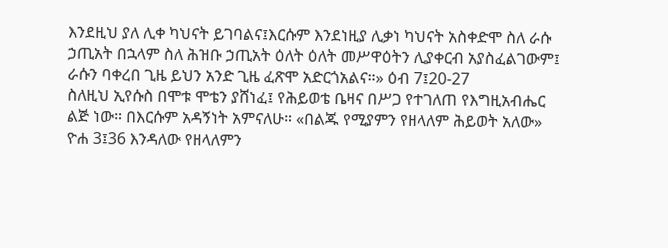እንደዚህ ያለ ሊቀ ካህናት ይገባልና፤እርሱም እንደነዚያ ሊቃነ ካህናት አስቀድሞ ስለ ራሱ ኃጢአት በኋላም ስለ ሕዝቡ ኃጢአት ዕለት ዕለት መሥዋዕትን ሊያቀርብ አያስፈልገውም፤ ራሱን ባቀረበ ጊዜ ይህን አንድ ጊዜ ፈጽሞ አድርጎአልና።» ዕብ 7፤20-27
ስለዚህ ኢየሱስ በሞቱ ሞቴን ያሸነፈ፤ የሕይወቴ ቤዛና በሥጋ የተገለጠ የእግዚአብሔር ልጅ ነው። በእርሱም አዳኝነት አምናለሁ። «በልጁ የሚያምን የዘላለም ሕይወት አለው»  ዮሐ 3፤36 እንዳለው የዘላለምን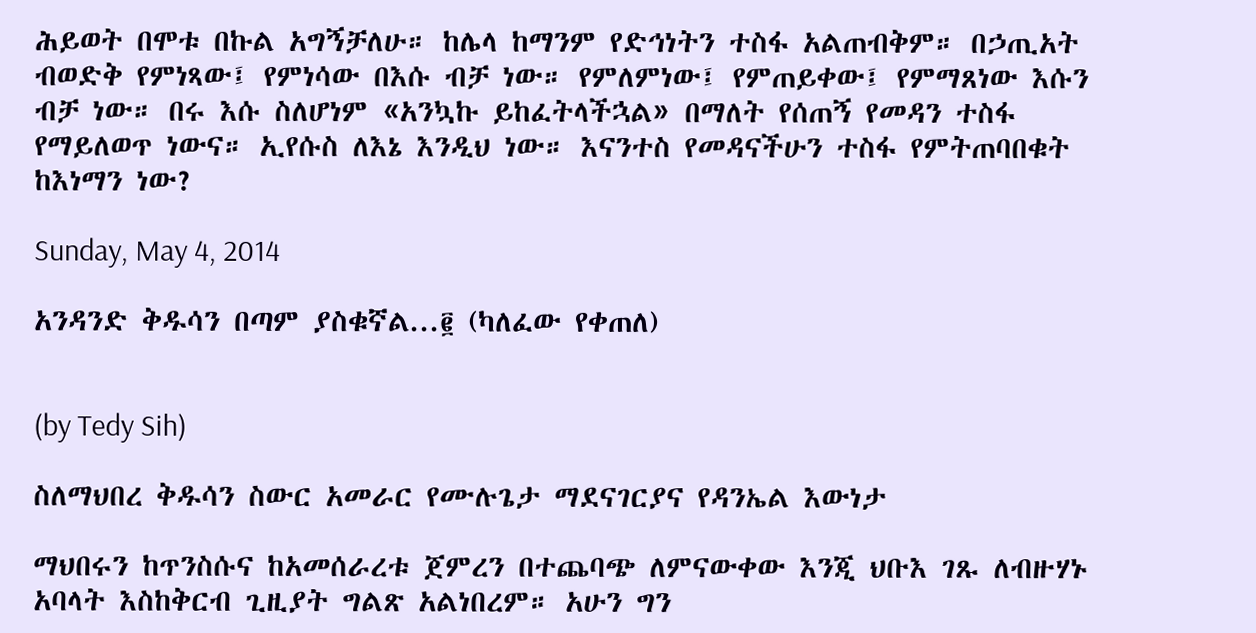ሕይወት በሞቱ በኩል አግኝቻለሁ። ከሌላ ከማንም የድኅነትን ተስፋ አልጠብቅም። በኃጢአት ብወድቅ የምነጻው፤ የምነሳው በእሱ ብቻ ነው። የምለምነው፤ የምጠይቀው፤ የምማጸነው እሱን ብቻ ነው። በሩ እሱ ስለሆነም «አንኳኩ ይከፈትላችኋል» በማለት የሰጠኝ የመዳን ተስፋ የማይለወጥ ነውና። ኢየሱስ ለእኔ እንዲህ ነው። እናንተስ የመዳናችሁን ተስፋ የምትጠባበቁት ከእነማን ነው?

Sunday, May 4, 2014

አንዳንድ ቅዱሳን በጣም ያስቁኛል...፪ (ካለፈው የቀጠለ)


(by Tedy Sih)

ስለማህበረ ቅዱሳን ስውር አመራር የሙሉጌታ ማደናገርያና የዳንኤል እውነታ

ማህበሩን ከጥንስሱና ከአመሰራረቱ ጀምረን በተጨባጭ ለምናውቀው እንጂ ህቡእ ገጹ ለብዙሃኑ አባላት እስከቅርብ ጊዚያት ግልጽ አልነበረም። አሁን ግን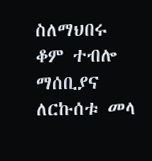ስለማህበሩ ቆም ተብሎ ማሰቢያና ለርኩሰቱ መላ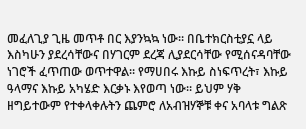መፈለጊያ ጊዜ መጥቶ በር እያንኳኳ ነው። በቤተክርስቲያኗ ላይ እስካሁን ያደረሳቸውና በሃገርም ደረጃ ሊያደርሳቸው የሚሰናዳባቸው ነገሮች ፈጥጠው ወጥተዋል። የማሀበሩ እኩይ ስነፍጥረት፣ እኩይ ዓላማና እኩይ አካሄድ እርቃኑ እየወጣ ነው። ይህም ሃቅ ዘግይተውም የተቀላቀሉትን ጨምሮ ለአብዝሃኞቹ ቀና አባላቱ ግልጽ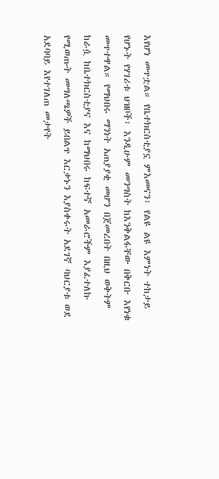እየሆነ መጥቷል። የቤተክርስቲያኗ ምእመናን፣ የልዩ ልዩ እምነት ተከታይ የሆኑት የሃገሪቱ ህዝቦች፣ እንዲሁም መንግስት ከእንቅልፋቸው በቅርቡ እየነቁ መጥተዋል። የማህበሩ ማንነት አጠያያቂ መሆን በጀመረበት በዚህ ወቅትም ከራሷ ከቤተክርስቲያና እና ከማህበሩ ከፍተኛ አመራሮችም እያፈተለኩ የሚወጡት መግለጫዎች ይበልጥ እርቃኑን እያስቀሩት አደገኛ ባህርያቱ ወደ አደባባይ እየተገለጠ መታየት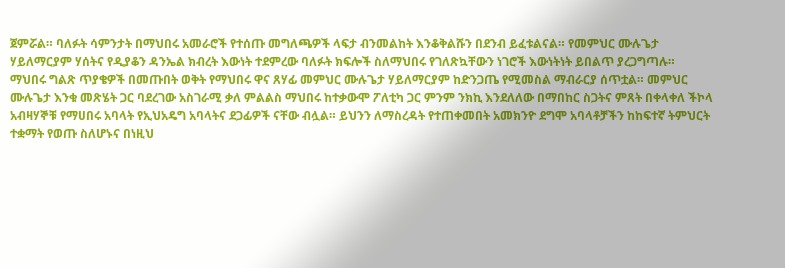ጀምሯል። ባለፉት ሳምንታት በማህበሩ አመራሮች የተሰጡ መግለጫዎች ላፍታ ብንመልከት እንቆቅልሹን በደንብ ይፈቱልናል። የመምህር ሙሉጌታ ሃይለማርያም ሃሰትና የዲያቆን ዳንኤል ክብረት እውነት ተደምረው ባለፉት ክፍሎች ስለማህበሩ የገለጽኳቸውን ነገሮች እውነትነት ይበልጥ ያረጋግጣሉ።
ማህበሩ ግልጽ ጥያቄዎች በመጡበት ወቅት የማህበሩ ዋና ጸሃፊ መምህር ሙሉጌታ ሃይለማርያም ከድንጋጤ የሚመስል ማብራርያ ሰጥቷል። መምህር ሙሉጌታ እንቁ መጽሄት ጋር ባደረገው አስገራሚ ቃለ ምልልስ ማህበሩ ከተቃውሞ ፖለቲካ ጋር ምንም ንክኪ እንደለለው በማበከር ስጋትና ምጸት በቀላቀለ ችኮላ አብዛሃኞቹ የማሀበሩ አባላት የኢህአዴግ አባላትና ደጋፊዎች ናቸው ብሏል። ይህንን ለማስረዳት የተጠቀመበት አመክንዮ ደግሞ አባላቶቻችን ከከፍተኛ ትምህርት ተቋማት የወጡ ስለሆኑና በነዚህ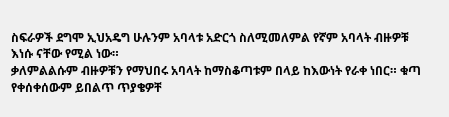ስፍራዎች ደግሞ ኢህአዴግ ሁሉንም አባላቱ አድርጎ ስለሚመለምል የኛም አባላት ብዙዎቹ እነሱ ናቸው የሚል ነው።
ቃለምልልሱም ብዙዎቹን የማህበሩ አባላት ከማስቆጣቱም በላይ ከእውነት የራቀ ነበር። ቁጣ የቀሰቀሰውም ይበልጥ ጥያቄዎቸ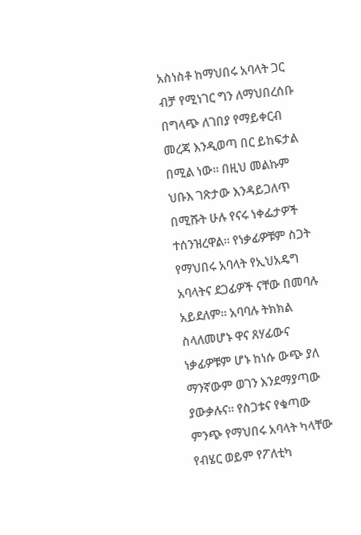አስነስቶ ከማህበሩ አባላት ጋር ብቻ የሚነገር ግን ለማህበረሰቡ በግላጭ ለገበያ የማይቀርብ መረጃ እንዲወጣ በር ይከፍታል በሚል ነው። በዚህ መልኩም ህቡእ ገጽታው እንዳይጋለጥ በሚሹት ሁሉ የናሩ ነቀፌታዎች ተሰንዝረዋል። የነቃፊዎቹም ስጋት የማህበሩ አባላት የኢህአዴግ አባላትና ደጋፊዎች ናቸው በመባሉ አይደለም። አባባሉ ትክክል ስላለመሆኑ ዋና ጸሃፊውና ነቃፊዎቹም ሆኑ ከነሱ ውጭ ያለ ማንኛውም ወገን እንደማያጣው ያውቃሉና። የስጋቱና የቁጣው ምንጭ የማህበሩ አባላት ካላቸው የብሄር ወይም የፖለቲካ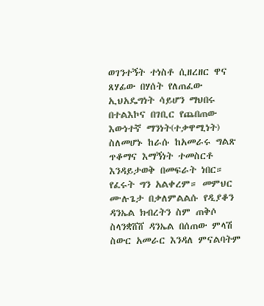ወገንተኝት ተነስቶ ሲዘረዘር ዋና ጸሃፊው በሃሰት የለጠፈው ኢህአዴግነት ሳይሆን ማህበሩ በተልእኮና በገቢር የጨበጠው እውነተኛ ማንነት(ተቃዋሚነት) ስለመሆኑ ከራሱ ከአመራሩ ግልጽ ጥቆማና እማኝነት ተመስርቶ እንዳይታወቅ በመፍራት ነበር። የፈሩት ግን አልቀረም። መምህር ሙሉጌታ በቃለምልልሱ የዲያቆን ዳንኤል ክብረትን ስም ጠቅሶ ስላንቋሸሸ ዳንኤል በሰጠው ምላሽ ስውር አመራር እንዳለ ምናልባትም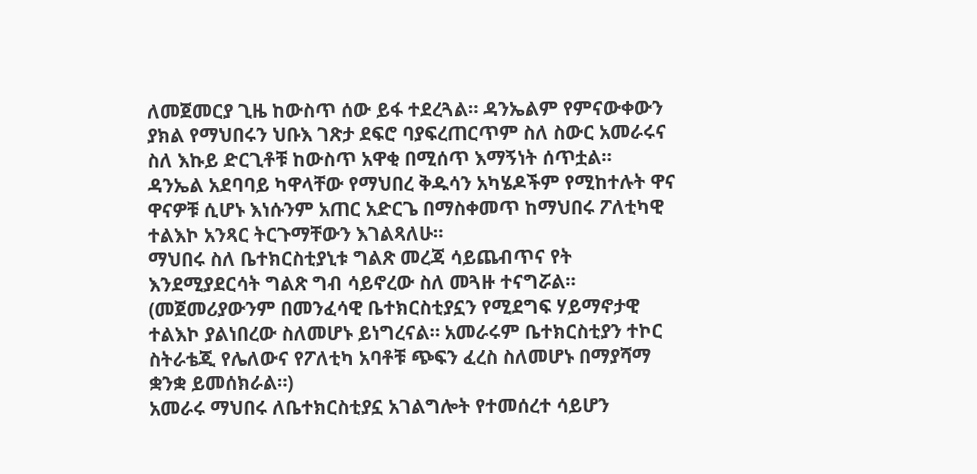ለመጀመርያ ጊዜ ከውስጥ ሰው ይፋ ተደረጓል። ዳንኤልም የምናውቀውን ያክል የማህበሩን ህቡእ ገጽታ ደፍሮ ባያፍረጠርጥም ስለ ስውር አመራሩና ስለ እኩይ ድርጊቶቹ ከውስጥ አዋቂ በሚሰጥ እማኝነት ሰጥቷል።
ዳንኤል አደባባይ ካዋላቸው የማህበረ ቅዱሳን አካሄዶችም የሚከተሉት ዋና ዋናዎቹ ሲሆኑ እነሱንም አጠር አድርጌ በማስቀመጥ ከማህበሩ ፖለቲካዊ ተልእኮ አንጻር ትርጉማቸውን እገልጻለሁ።
ማህበሩ ስለ ቤተክርስቲያኒቱ ግልጽ መረጃ ሳይጨብጥና የት እንደሚያደርሳት ግልጽ ግብ ሳይኖረው ስለ መጓዙ ተናግሯል።
(መጀመሪያውንም በመንፈሳዊ ቤተክርስቲያኗን የሚደግፍ ሃይማኖታዊ ተልእኮ ያልነበረው ስለመሆኑ ይነግረናል። አመራሩም ቤተክርስቲያን ተኮር ስትራቴጂ የሌለውና የፖለቲካ አባቶቹ ጭፍን ፈረስ ስለመሆኑ በማያሻማ ቋንቋ ይመሰክራል።)
አመራሩ ማህበሩ ለቤተክርስቲያኗ አገልግሎት የተመሰረተ ሳይሆን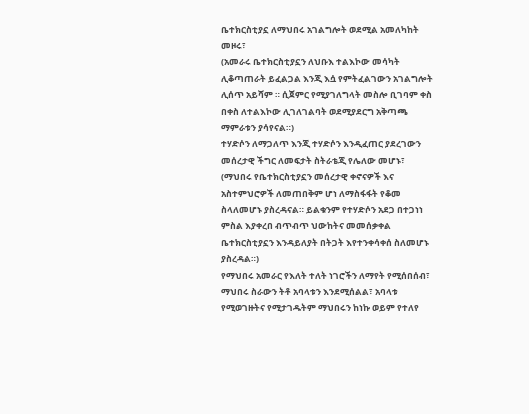ቤተክርስቲያኗ ለማህበሩ አገልግሎት ወደሚል አመለካከት መዞሩ፣
(አመራሩ ቤተክርስቲያኗን ለህቡእ ተልእኮው መሳካት ሊቆጣጠራት ይፈልጋል እንጂ እሷ የምትፈልገውን አገልግሎት ሊሰጥ አይሻም ። ሲጀምር የሚያገለግላት መስሎ ቢገባም ቀስ በቀስ ለተልእኮው ሊገለገልባት ወደሚያደርግ አቅጣጫ ማምራቱን ያሳየናል።)
ተሃድሶን ለማጋለጥ እንጂ ተሃድሶን እንዲፈጠር ያደረገውን መሰረታዊ ችግር ለመፍታት ስትራቴጂ የሌለው መሆኑ፣
(ማህበሩ የቤተክርስቲያኗን መሰረታዊ ቀኖናዎች እና አስተምህሮዎች ለመጠበቅም ሆነ ለማስፋፋት የቆመ ስላለመሆኑ ያስረዳናል። ይልቁንም የተሃድሶን አደጋ በተጋነነ ምስል እያቀረበ ብጥብጥ ህውከትና መመሰቃቀል ቤተክርስቲያኗን እንዳይለያት በትጋት እየተንቀሳቀሰ ስለመሆኑ ያስረዳል።)
የማህበሩ አመራር የእለት ተለት ነገሮችን ለማየት የሚሰበሰብ፣ ማህበሩ ስራውን ትቶ አባላቱን እንደሚሰልል፣ አባላቱ የሚወገዙትና የሚታገዱትም ማህበሩን ከነኩ ወይም የተለየ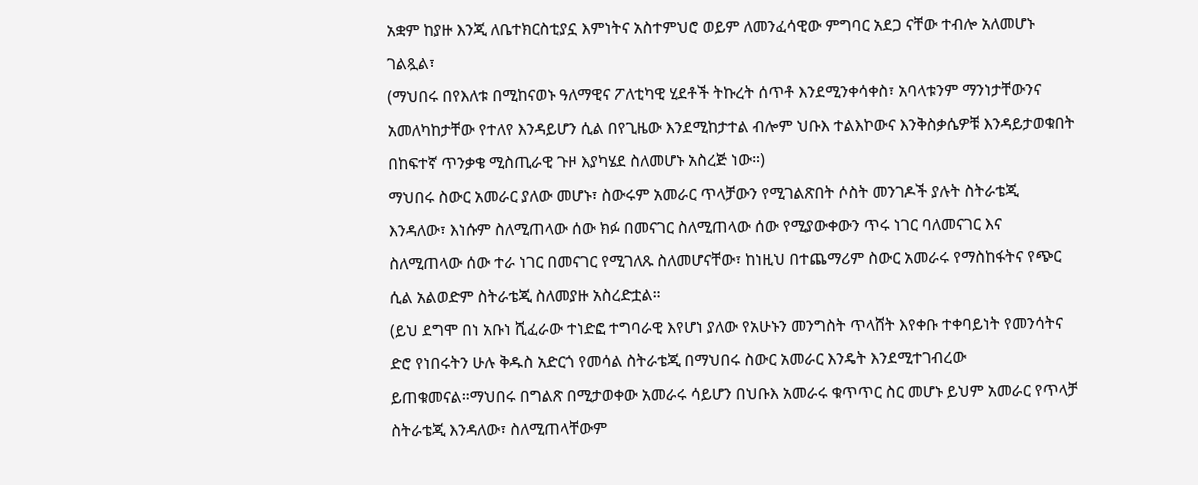አቋም ከያዙ እንጂ ለቤተክርስቲያኗ እምነትና አስተምህሮ ወይም ለመንፈሳዊው ምግባር አደጋ ናቸው ተብሎ አለመሆኑ ገልጿል፣
(ማህበሩ በየእለቱ በሚከናወኑ ዓለማዊና ፖለቲካዊ ሂደቶች ትኩረት ሰጥቶ እንደሚንቀሳቀስ፣ አባላቱንም ማንነታቸውንና አመለካከታቸው የተለየ እንዳይሆን ሲል በየጊዜው እንደሚከታተል ብሎም ህቡእ ተልእኮውና እንቅስቃሴዎቹ እንዳይታወቁበት በከፍተኛ ጥንቃቄ ሚስጢራዊ ጉዞ እያካሄደ ስለመሆኑ አስረጅ ነው።)
ማህበሩ ስውር አመራር ያለው መሆኑ፣ ስውሩም አመራር ጥላቻውን የሚገልጽበት ሶስት መንገዶች ያሉት ስትራቴጂ እንዳለው፣ እነሱም ስለሚጠላው ሰው ክፉ በመናገር ስለሚጠላው ሰው የሚያውቀውን ጥሩ ነገር ባለመናገር እና ስለሚጠላው ሰው ተራ ነገር በመናገር የሚገለጹ ስለመሆናቸው፣ ከነዚህ በተጨማሪም ስውር አመራሩ የማስከፋትና የጭር ሲል አልወድም ስትራቴጂ ስለመያዙ አስረድቷል።
(ይህ ደግሞ በነ አቡነ ሺፈራው ተነድፎ ተግባራዊ እየሆነ ያለው የአሁኑን መንግስት ጥላሸት እየቀቡ ተቀባይነት የመንሳትና ድሮ የነበሩትን ሁሉ ቅዱስ አድርጎ የመሳል ስትራቴጂ በማህበሩ ስውር አመራር እንዴት እንደሚተገብረው ይጠቁመናል።ማህበሩ በግልጽ በሚታወቀው አመራሩ ሳይሆን በህቡእ አመራሩ ቁጥጥር ስር መሆኑ ይህም አመራር የጥላቻ ስትራቴጂ እንዳለው፣ ስለሚጠላቸውም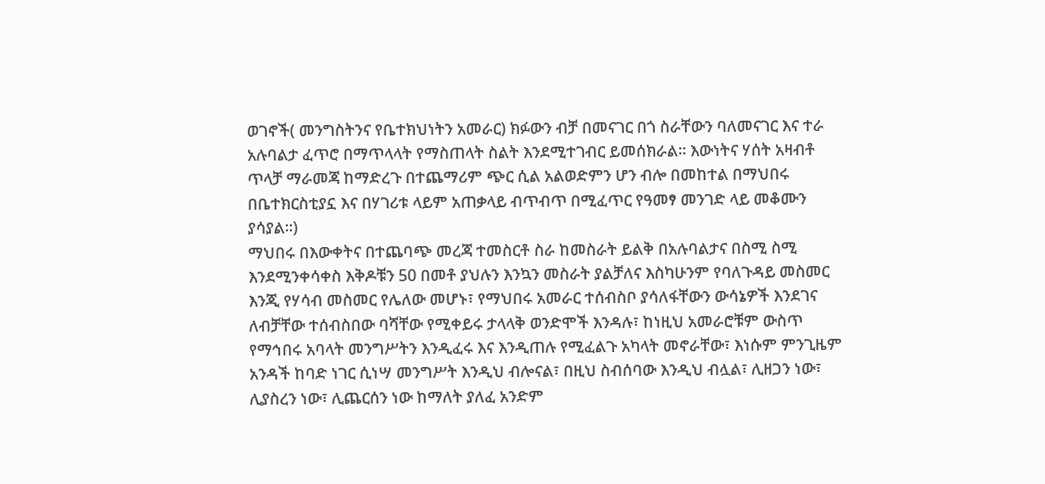ወገኖች( መንግስትንና የቤተክህነትን አመራር) ክፉውን ብቻ በመናገር በጎ ስራቸውን ባለመናገር እና ተራ አሉባልታ ፈጥሮ በማጥላላት የማስጠላት ስልት እንደሚተገብር ይመሰክራል። እውነትና ሃሰት አዛብቶ ጥላቻ ማራመጃ ከማድረጉ በተጨማሪም ጭር ሲል አልወድምን ሆን ብሎ በመከተል በማህበሩ በቤተክርስቲያኗ እና በሃገሪቱ ላይም አጠቃላይ ብጥብጥ በሚፈጥር የዓመፃ መንገድ ላይ መቆሙን ያሳያል።)
ማህበሩ በእውቀትና በተጨባጭ መረጃ ተመስርቶ ስራ ከመስራት ይልቅ በአሉባልታና በስሚ ስሚ እንደሚንቀሳቀስ እቅዶቹን 50 በመቶ ያህሉን እንኳን መስራት ያልቻለና እስካሁንም የባለጉዳይ መስመር እንጂ የሃሳብ መስመር የሌለው መሆኑ፣ የማህበሩ አመራር ተሰብስቦ ያሳለፋቸውን ውሳኔዎች እንደገና ለብቻቸው ተሰብስበው ባሻቸው የሚቀይሩ ታላላቅ ወንድሞች እንዳሉ፣ ከነዚህ አመራሮቹም ውስጥ የማኅበሩ አባላት መንግሥትን እንዲፈሩ እና እንዲጠሉ የሚፈልጉ አካላት መኖራቸው፣ እነሱም ምንጊዜም አንዳች ከባድ ነገር ሲነሣ መንግሥት እንዲህ ብሎናል፣ በዚህ ስብሰባው እንዲህ ብሏል፣ ሊዘጋን ነው፣ ሊያስረን ነው፣ ሊጨርሰን ነው ከማለት ያለፈ አንድም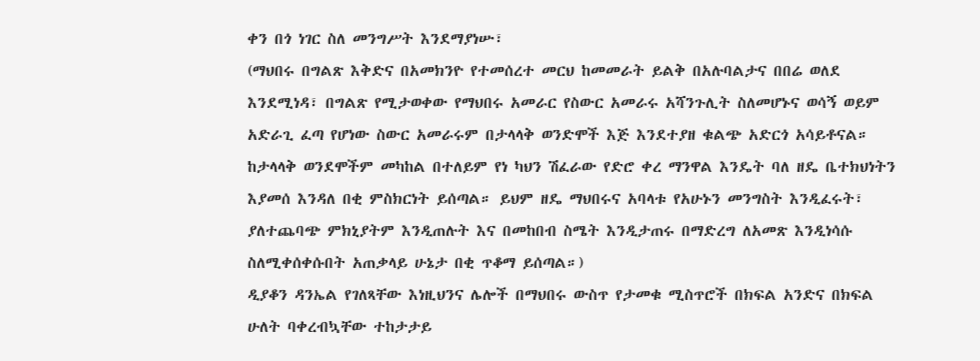ቀን በጎ ነገር ስለ መንግሥት እንደማያነሡ፣
(ማህበሩ በግልጽ እቅድና በአመክንዮ የተመሰረተ መርህ ከመመራት ይልቅ በአሉባልታና በበሬ ወለደ እንደሚነዳ፣ በግልጽ የሚታወቀው የማህበሩ አመራር የስውር አመራሩ አሻንጉሊት ስለመሆኑና ወሳኝ ወይም አድራጊ ፈጣ የሆነው ስውር አመራሩም በታላላቅ ወንድሞች እጅ እንደተያዘ ቁልጭ አድርጎ አሳይቶናል። ከታላላቅ ወንደሞችም መካከል በተለይም የነ ካህን ሽፈራው የድሮ ቀረ ማንዋል እንዴት ባለ ዘዴ ቤተክህነትን እያመሰ እንዳለ በቂ ምስክርነት ይሰጣል። ይህም ዘዴ ማህበሩና አባላቱ የአሁኑን መንግስት እንዲፈሩት፣ ያለተጨባጭ ምክኒያትም እንዲጠሉት እና በመከበብ ስሜት እንዲታጠሩ በማድረግ ለአመጽ እንዲነሳሱ ስለሚቀሰቀሱበት አጠቃላይ ሁኔታ በቂ ጥቆማ ይሰጣል።)
ዲያቆን ዳንኤል የገለጻቸው እነዚህንና ሌሎች በማህበሩ ውስጥ የታመቁ ሚስጥሮች በክፍል አንድና በክፍል ሁለት ባቀረብኳቸው ተከታታይ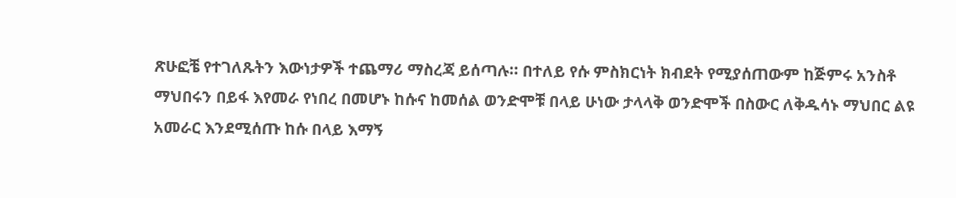ጽሁፎቼ የተገለጹትን እውነታዎች ተጨማሪ ማስረጃ ይሰጣሉ። በተለይ የሱ ምስክርነት ክብደት የሚያሰጠውም ከጅምሩ አንስቶ ማህበሩን በይፋ እየመራ የነበረ በመሆኑ ከሱና ከመሰል ወንድሞቹ በላይ ሁነው ታላላቅ ወንድሞች በስውር ለቅዱሳኑ ማህበር ልዩ አመራር እንደሚሰጡ ከሱ በላይ እማኝ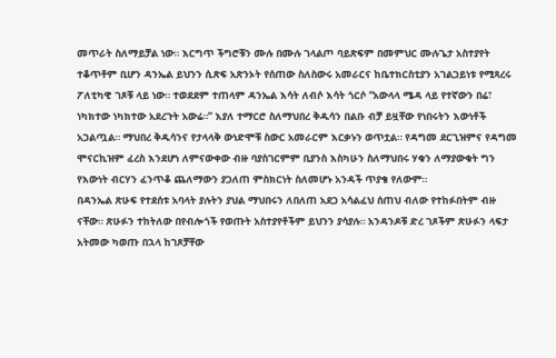መጥራት ስለማይቻል ነው። እርግጥ ችግሮቹን ሙሉ በሙሉ ገላልጦ ባይጽፍም በመምህር ሙሉጌታ አስተያየት ተቆጥቶም ቢሆን ዳንኤል ይህንን ሲጽፍ አጽንኦት የሰጠው ስለስውሩ አመራርና ከቤተክርስቲያን አገልጋይነቱ የሚጻረሩ ፖለቲካዊ ገጾቹ ላይ ነው። ተወደደም ተጠላም ዳንኤል እሳት ለብሶ እሳት ጎርሶ “አውላላ ሜዳ ላይ የተኛውን በሬ፣ ነካክተው ነካክተው አደረጉት አውሬ።” እያለ ተማርሮ ስለማህበረ ቅዱሳን በልቡ ብቻ ይዟቸው የነበሩትን እውነቶች አጋልጧል። ማህበረ ቅዱሳንና የታላላቅ ውነድሞቹ ስውር አመራርም እርቃኑን ወጥቷል። የዳግመ ደርጊዝምና የዳግመ ሞናርኪዝም ፈረስ እንደሆነ ለምናውቀው ብዙ ባያስገርምም ቢያንስ እስካሁን ስለማህበሩ ሃቁን ለማያውቁት ግን የእውነት ብርሃን ፈንጥቆ ጨለማውን ያጋለጠ ምስክርነት ስለመሆኑ አንዳች ጥያቄ የለውም።
በዳንኤል ጽሁፍ የተደሰቱ አባላት ያሉትን ያህል ማህበሩን ለበለጠ አደጋ አሳልፈህ ሰጠህ ብለው የተከፉበትም ብዙ ናቸው። ጽሁፉን ተከትለው በየብሎጎች የወጡት አስተያየቶችም ይህንን ያሳያሉ። አንዳንዶቹ ድረ ገጾችም ጽሁፉን ላፍታ አትመው ካወጡ በኋላ ከገጾቻቸው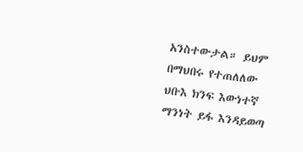አንስተውታል። ይህም በማህበሩ የተጠለለው ህቡእ ክንፍ እውነተኛ ማንነት ይፋ እንዳይወጣ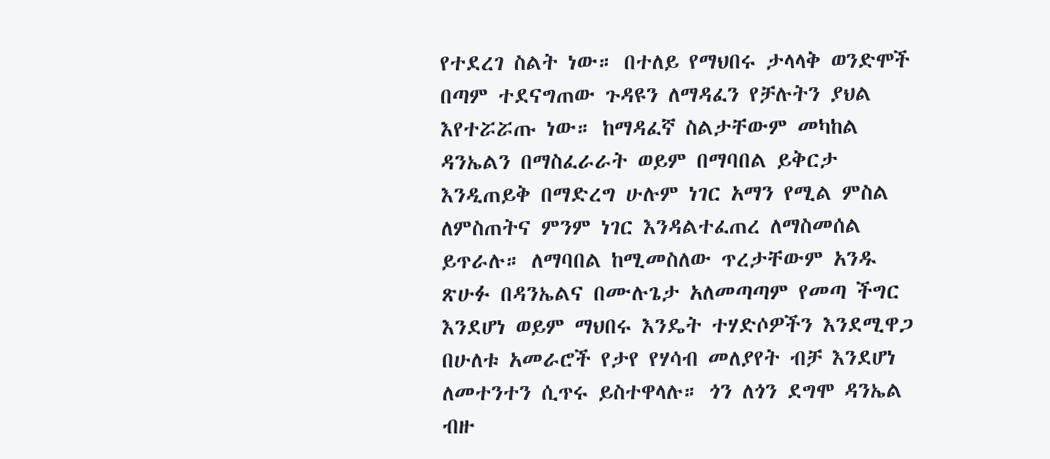የተደረገ ስልት ነው። በተለይ የማህበሩ ታላላቅ ወንድሞች በጣም ተደናግጠው ጉዳዩን ለማዳፈን የቻሉትን ያህል እየተሯሯጡ ነው። ከማዳፈኛ ስልታቸውም መካከል ዳንኤልን በማስፈራራት ወይም በማባበል ይቅርታ እንዲጠይቅ በማድረግ ሁሉም ነገር አማን የሚል ምስል ለምስጠትና ምንም ነገር እንዳልተፈጠረ ለማስመሰል ይጥራሉ። ለማባበል ከሚመስለው ጥረታቸውም አንዱ ጽሁፉ በዳንኤልና በሙሉጌታ አለመጣጣም የመጣ ችግር እንደሆነ ወይም ማህበሩ እንዴት ተሃድሶዎችን እንደሚዋጋ በሁለቱ አመራሮች የታየ የሃሳብ መለያየት ብቻ እንደሆነ ለመተንተን ሲጥሩ ይስተዋላሉ። ጎን ለጎን ደግሞ ዳንኤል ብዙ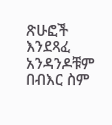ጽሁፎች እንደጻፈ አንዳንዶቹም በብእር ስም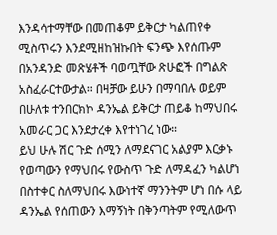እንዳሳተማቸው በመጠቆም ይቅርታ ካልጠየቀ ሚስጥሩን እንደሚዘከዝኩበት ፍንጭ እየሰጡም በአንዳንድ መጽሄቶች ባወጧቸው ጽሁፎች በግልጽ አስፈራርተውታል። በዛቻው ይሁን በማባበሉ ወይም በሁለቱ ተንበርክኮ ዳንኤል ይቅርታ ጠይቆ ከማህበሩ አመራር ጋር እንደታረቀ እየተነገረ ነው።
ይህ ሁሉ ሽር ጉድ ሰሚን ለማደናገር አልያም እርቃኑ የወጣውን የማህበሩ የውስጥ ጉድ ለማዳፈን ካልሆነ በስተቀር ስለማህበሩ እውነተኛ ማንንትም ሆነ በሱ ላይ ዳንኤል የሰጠውን እማኝነት በቅንጣትም የሚለውጥ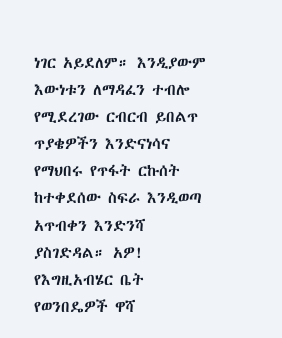ነገር አይደለም። እንዲያውም እውነቱን ለማዳፈን ተብሎ የሚደረገው ርብርብ ይበልጥ ጥያቄዎችን እንድናነሳና የማህበሩ የጥፋት ርኩሰት ከተቀደሰው ስፍራ እንዲወጣ አጥብቀን እንድንሻ ያስገድዳል። አዎ! የእግዚአብሄር ቤት የወንበዴዎች ዋሻ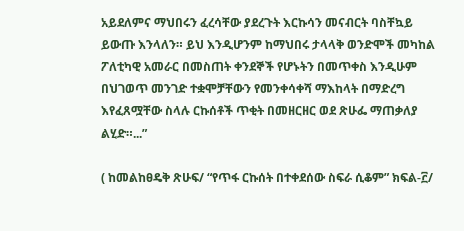አይደለምና ማህበሩን ፈረሳቸው ያደረጉት እርኩሳን መናብርት ባስቸኳይ ይውጡ እንላለን። ይህ እንዲሆንም ከማህበሩ ታላላቅ ወንድሞች መካከል ፖለቲካዊ አመራር በመስጠት ቀንደኞች የሆኑትን በመጥቀስ እንዲሁም በህገወጥ መንገድ ተቋሞቻቸውን የመንቀሳቀሻ ማእከላት በማድረግ እየፈጸሟቸው ስላሉ ርኩሰቶች ጥቂት በመዘርዘር ወደ ጽሁፌ ማጠቃለያ ልሂድ።...”

( ከመልከፀዴቅ ጽሁፍ/ “የጥፋ ርኩሰት በተቀደሰው ስፍራ ሲቆም” ክፍል‐፫/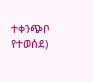ተቀንጭቦ የተወሰደ)